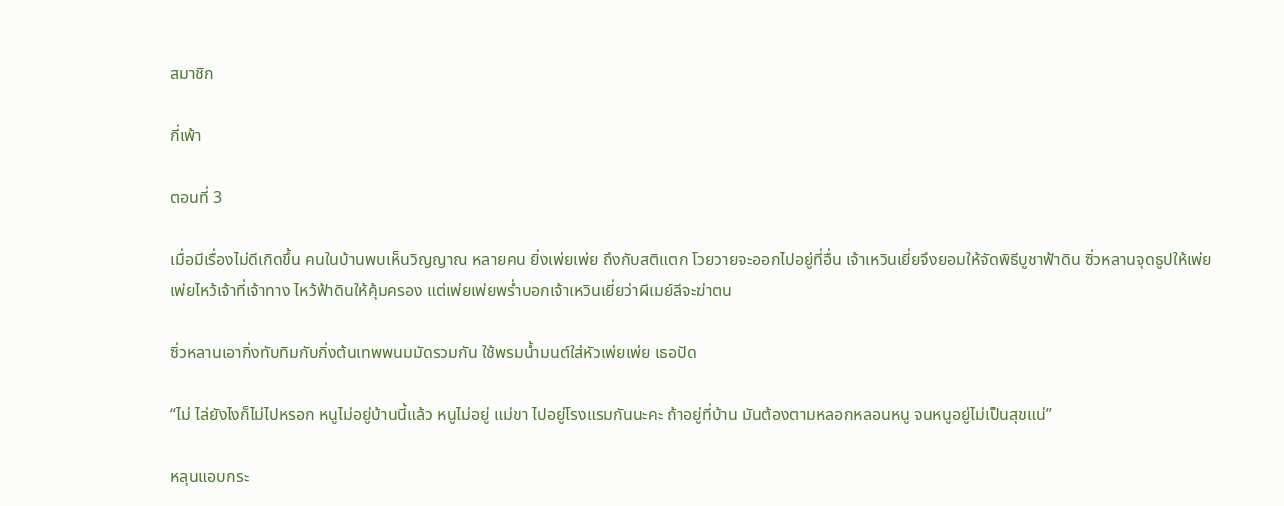สมาชิก

กี่เพ้า

ตอนที่ 3

เมื่อมีเรื่องไม่ดีเกิดขึ้น คนในบ้านพบเห็นวิญญาณ หลายคน ยิ่งเพ่ยเพ่ย ถึงกับสติแตก โวยวายจะออกไปอยู่ที่อื่น เจ้าเหวินเยี่ยจึงยอมให้จัดพิธีบูชาฟ้าดิน ซิ่วหลานจุดธูปให้เพ่ยเพ่ยไหว้เจ้าที่เจ้าทาง ไหว้ฟ้าดินให้คุ้มครอง แต่เพ่ยเพ่ยพร่ำบอกเจ้าเหวินเยี่ยว่าผีเมย์ลีจะฆ่าตน

ซิ่วหลานเอากิ่งทับทิมกับกิ่งต้นเทพพนมมัดรวมกัน ใช้พรมน้ำมนต์ใส่หัวเพ่ยเพ่ย เธอปัด

“ไม่ ไล่ยังไงก็ไม่ไปหรอก หนูไม่อยู่บ้านนี้แล้ว หนูไม่อยู่ แม่ขา ไปอยู่โรงแรมกันนะคะ ถ้าอยู่ที่บ้าน มันต้องตามหลอกหลอนหนู จนหนูอยู่ไม่เป็นสุขแน่”

หลุนแอบกระ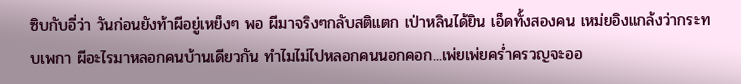ซิบกับอี่ว่า วันก่อนยังท้าผีอยู่เหย็งๆ พอ ผีมาจริงๆกลับสติแตก เป่าหลินได้ยิน เอ็ดทั้งสองคน เหม่ยอิงแกล้งว่ากระทบเพกา ผีอะไรมาหลอกคนบ้านเดียวกัน ทำไมไม่ไปหลอกคนนอกคอก...เพ่ยเพ่ยคร่ำครวญจะออ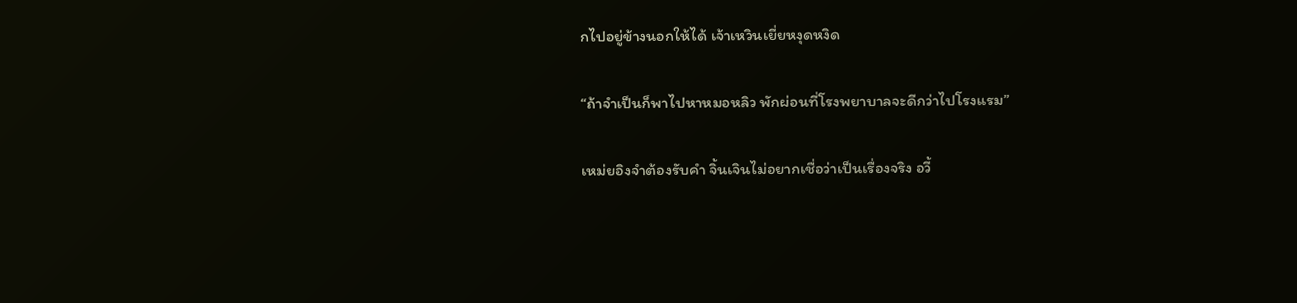กไปอยู่ข้างนอกให้ได้ เจ้าเหวินเยี่ยหงุดหงิด

“ถ้าจำเป็นก็พาไปหาหมอหลิว พักผ่อนที่โรงพยาบาลจะดีกว่าไปโรงแรม”

เหม่ยอิงจำต้องรับคำ จิ้นเจินไม่อยากเชื่อว่าเป็นเรื่องจริง อวี้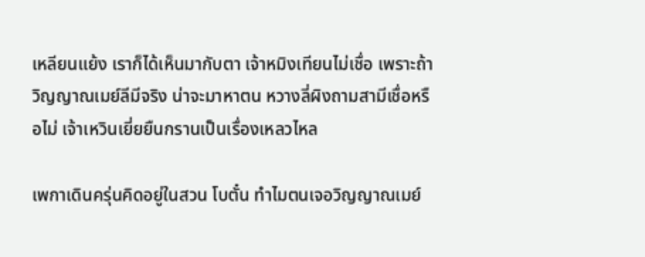เหลียนแย้ง เราก็ได้เห็นมากับตา เจ้าหมิงเทียนไม่เชื่อ เพราะถ้าวิญญาณเมย์ลีมีจริง น่าจะมาหาตน หวางลี่ผิงถามสามีเชื่อหรือไม่ เจ้าเหวินเยี่ยยืนกรานเป็นเรื่องเหลวไหล

เพกาเดินครุ่นคิดอยู่ในสวน โบตั๋น ทำไมตนเจอวิญญาณเมย์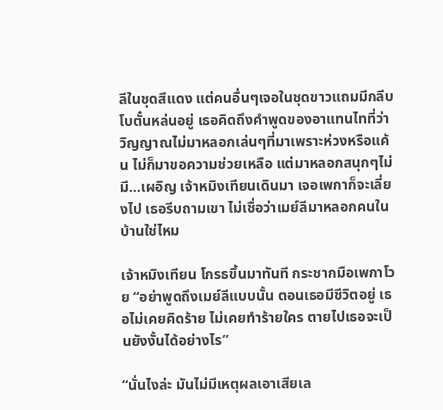ลีในชุดสีแดง แต่คนอื่นๆเจอในชุดขาวแถมมีกลีบโบตั๋นหล่นอยู่ เธอคิดถึงคำพูดของอาแทนไทที่ว่า วิญญาณไม่มาหลอกเล่นๆที่มาเพราะห่วงหรือแค้น ไม่ก็มาขอความช่วยเหลือ แต่มาหลอกสนุกๆไม่มี...เผอิญ เจ้าหมิงเทียนเดินมา เจอเพกาก็จะเลี่ยงไป เธอรีบถามเขา ไม่เชื่อว่าเมย์ลีมาหลอกคนในบ้านใช่ไหม

เจ้าหมิงเทียน โกรธขึ้นมาทันที กระชากมือเพกาโวย “อย่าพูดถึงเมย์ลีแบบนั้น ตอนเธอมีชีวิตอยู่ เธอไม่เคยคิดร้าย ไม่เคยทำร้ายใคร ตายไปเธอจะเป็นยังงั้นได้อย่างไร”

“นั่นไงล่ะ มันไม่มีเหตุผลเอาเสียเล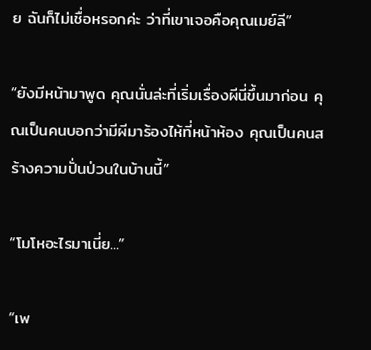ย ฉันก็ไม่เชื่อหรอกค่ะ ว่าที่เขาเจอคือคุณเมย์ลี”

“ยังมีหน้ามาพูด คุณนั่นล่ะที่เริ่มเรื่องผีนี่ขึ้นมาก่อน คุณเป็นคนบอกว่ามีผีมาร้องไห้ที่หน้าห้อง คุณเป็นคนสร้างความปั่นป่วนในบ้านนี้”

“โมโหอะไรมาเนี่ย...”

“เพ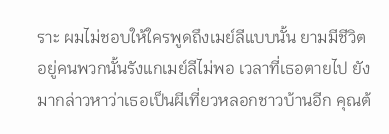ราะ ผมไม่ชอบให้ใครพูดถึงเมย์ลีแบบนั้น ยามมีชีวิตอยู่คนพวกนั้นรังแกเมย์ลีไม่พอ เวลาที่เธอตายไป ยังมากล่าวหาว่าเธอเป็นผีเที่ยวหลอกชาวบ้านอีก คุณต้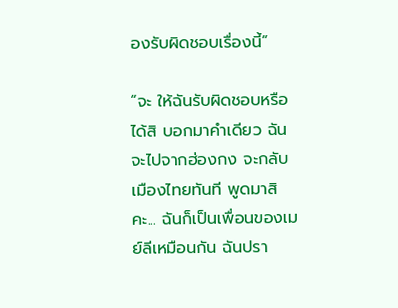องรับผิดชอบเรื่องนี้”

“จะ ให้ฉันรับผิดชอบหรือ ได้สิ บอกมาคำเดียว ฉันจะไปจากฮ่องกง จะกลับเมืองไทยทันที พูดมาสิคะ... ฉันก็เป็นเพื่อนของเมย์ลีเหมือนกัน ฉันปรา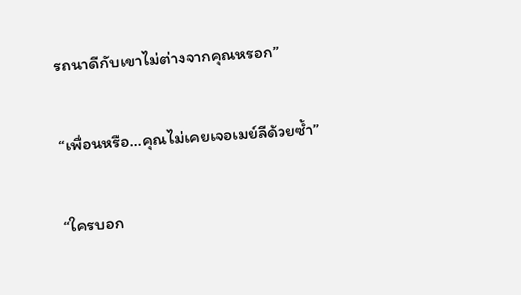รถนาดีกับเขาไม่ต่างจากคุณหรอก”

“เพื่อนหรือ...คุณไม่เคยเจอเมย์ลีด้วยซ้ำ”

“ใครบอก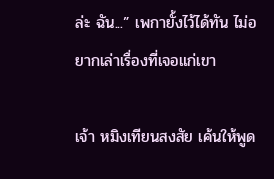ล่ะ ฉัน...” เพกายั้งไว้ได้ทัน ไม่อยากเล่าเรื่องที่เจอแก่เขา

เจ้า หมิงเทียนสงสัย เค้นให้พูด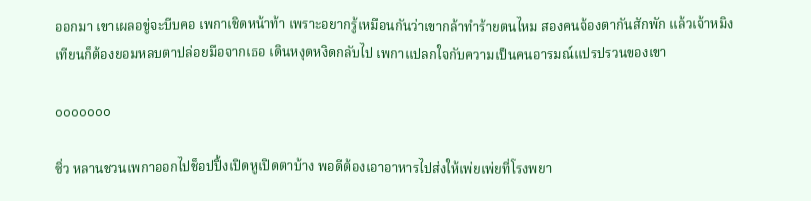ออกมา เขาเผลอขู่จะบีบคอ เพกาเชิดหน้าท้า เพราะอยากรู้เหมือนกันว่าเขากล้าทำร้ายตนไหม สองคนจ้องตากันสักพัก แล้วเจ้าหมิงเทียนก็ต้องยอมหลบตาปล่อยมือจากเธอ เดินหงุดหงิดกลับไป เพกาแปลกใจกับความเป็นคนอารมณ์แปรปรวนของเขา

ooooooo

ซิ่ว หลานชวนเพกาออกไปช็อปปิ้งเปิดหูเปิดตาบ้าง พอดีต้องเอาอาหารไปส่งให้เพ่ยเพ่ยที่โรงพยา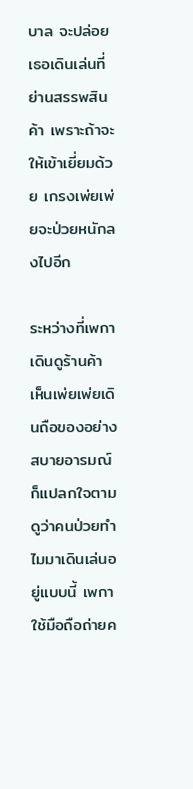บาล จะปล่อยเธอเดินเล่นที่ย่านสรรพสินค้า เพราะถ้าจะให้เข้าเยี่ยมด้วย เกรงเพ่ยเพ่ยจะป่วยหนักลงไปอีก

ระหว่างที่เพกาเดินดูร้านค้า เห็นเพ่ยเพ่ยเดินถือของอย่างสบายอารมณ์ ก็แปลกใจตามดูว่าคนป่วยทำไมมาเดินเล่นอยู่แบบนี้ เพกาใช้มือถือถ่ายค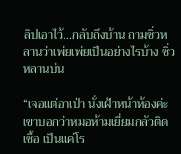ลิปเอาไว้...กลับถึงบ้าน ถามซิ่วหลานว่าเพ่ยเพ่ยเป็นอย่างไรบ้าง ซิ่วหลานบ่น

“เจอแต่อาเป่า นั่งเฝ้าหน้าห้องค่ะ เขาบอกว่าหมอห้ามเยี่ยมกลัวติดเชื้อ เป็นแค่โร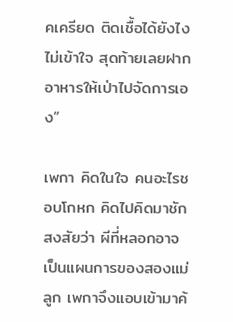คเครียด ติดเชื้อได้ยังไง ไม่เข้าใจ สุดท้ายเลยฝากอาหารให้เป่าไปจัดการเอง”

เพกา คิดในใจ คนอะไรชอบโกหก คิดไปคิดมาชักสงสัยว่า ผีที่หลอกอาจเป็นแผนการของสองแม่ลูก เพกาจึงแอบเข้ามาค้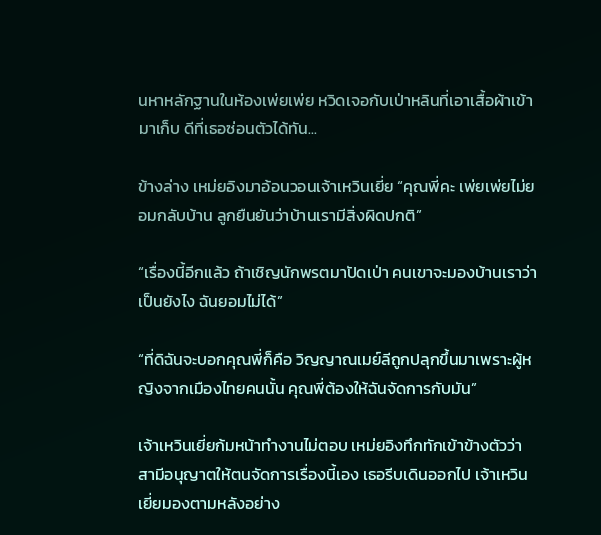นหาหลักฐานในห้องเพ่ยเพ่ย หวิดเจอกับเป่าหลินที่เอาเสื้อผ้าเข้ามาเก็บ ดีที่เธอซ่อนตัวได้ทัน...

ข้างล่าง เหม่ยอิงมาอ้อนวอนเจ้าเหวินเยี่ย “คุณพี่คะ เพ่ยเพ่ยไม่ยอมกลับบ้าน ลูกยืนยันว่าบ้านเรามีสิ่งผิดปกติ”

“เรื่องนี้อีกแล้ว ถ้าเชิญนักพรตมาปัดเป่า คนเขาจะมองบ้านเราว่าเป็นยังไง ฉันยอมไม่ได้”

“ที่ดิฉันจะบอกคุณพี่ก็คือ วิญญาณเมย์ลีถูกปลุกขึ้นมาเพราะผู้หญิงจากเมืองไทยคนนั้น คุณพี่ต้องให้ฉันจัดการกับมัน”

เจ้าเหวินเยี่ยก้มหน้าทำงานไม่ตอบ เหม่ยอิงทึกทักเข้าข้างตัวว่า สามีอนุญาตให้ตนจัดการเรื่องนี้เอง เธอรีบเดินออกไป เจ้าเหวินเยี่ยมองตามหลังอย่าง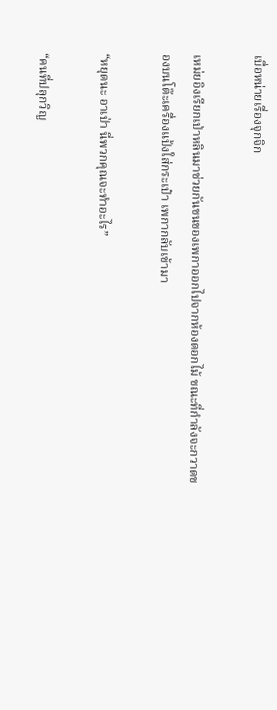เบื่อหน่ายเรื่องจุกจิก

เหม่ยอิงเรียกเป่าหลินมาช่วยกันขนของเพกาออกไปจากห้องดอกไม้ ขณะที่กำลังจะกวาดของบนโต๊ะเครื่องแป้งใส่กระเป๋า เพกากลับเข้ามา

“หยุดนะ อาเป่า นี่พวกคุณจะทำอะไร”

“คนที่ปลุกวิญ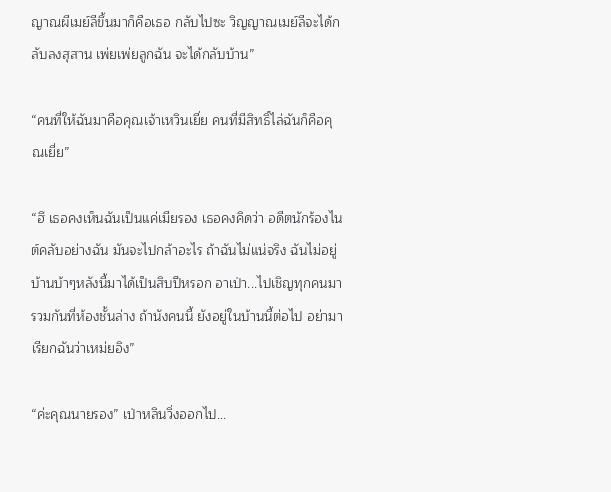ญาณผีเมย์ลีขึ้นมาก็คือเธอ กลับไปซะ วิญญาณเมย์ลีจะได้กลับลงสุสาน เพ่ยเพ่ยลูกฉัน จะได้กลับบ้าน”

“คนที่ให้ฉันมาคือคุณเจ้าเหวินเยี่ย คนที่มีสิทธิ์ไล่ฉันก็คือคุณเยี่ย”

“ฮึ เธอคงเห็นฉันเป็นแค่เมียรอง เธอคงคิดว่า อดีตนักร้องไนต์คลับอย่างฉัน มันจะไปกล้าอะไร ถ้าฉันไม่แน่จริง ฉันไม่อยู่บ้านบ้าๆหลังนี้มาได้เป็นสิบปีหรอก อาเป่า...ไปเชิญทุกคนมารวมกันที่ห้องชั้นล่าง ถ้านังคนนี้ ยังอยู่ในบ้านนี้ต่อไป อย่ามาเรียกฉันว่าเหม่ยอิง”

“ค่ะคุณนายรอง” เป่าหลินวิ่งออกไป...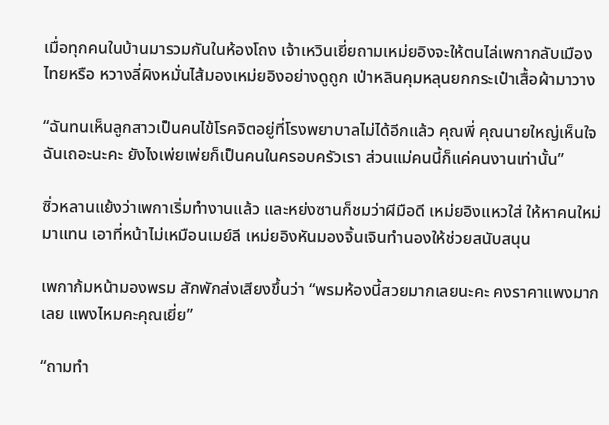เมื่อทุกคนในบ้านมารวมกันในห้องโถง เจ้าเหวินเยี่ยถามเหม่ยอิงจะให้ตนไล่เพกากลับเมืองไทยหรือ หวางลี่ผิงหมั่นไส้มองเหม่ยอิงอย่างดูถูก เป่าหลินคุมหลุนยกกระเป๋าเสื้อผ้ามาวาง

“ฉันทนเห็นลูกสาวเป็นคนไข้โรคจิตอยู่ที่โรงพยาบาลไม่ได้อีกแล้ว คุณพี่ คุณนายใหญ่เห็นใจฉันเถอะนะคะ ยังไงเพ่ยเพ่ยก็เป็นคนในครอบครัวเรา ส่วนแม่คนนี้ก็แค่คนงานเท่านั้น”

ซิ่วหลานแย้งว่าเพกาเริ่มทำงานแล้ว และหย่งซานก็ชมว่าผีมือดี เหม่ยอิงแหวใส่ ให้หาคนใหม่มาแทน เอาที่หน้าไม่เหมือนเมย์ลี เหม่ยอิงหันมองจิ้นเจินทำนองให้ช่วยสนับสนุน

เพกาก้มหน้ามองพรม สักพักส่งเสียงขึ้นว่า “พรมห้องนี้สวยมากเลยนะคะ คงราคาแพงมากเลย แพงไหมคะคุณเยี่ย”

“ถามทำ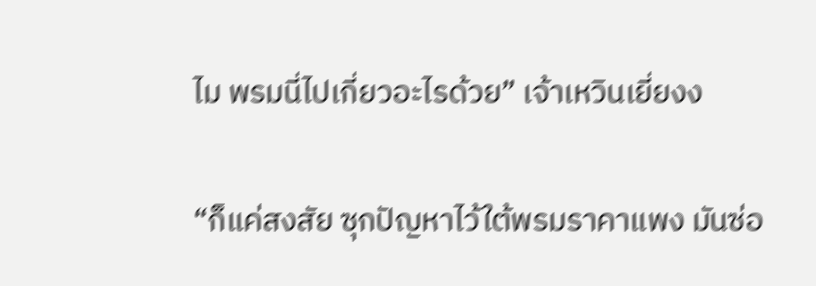ไม พรมนี่ไปเกี่ยวอะไรด้วย” เจ้าเหวินเยี่ยงง

“ก็แค่สงสัย ซุกปัญหาไว้ใต้พรมราคาแพง มันซ่อ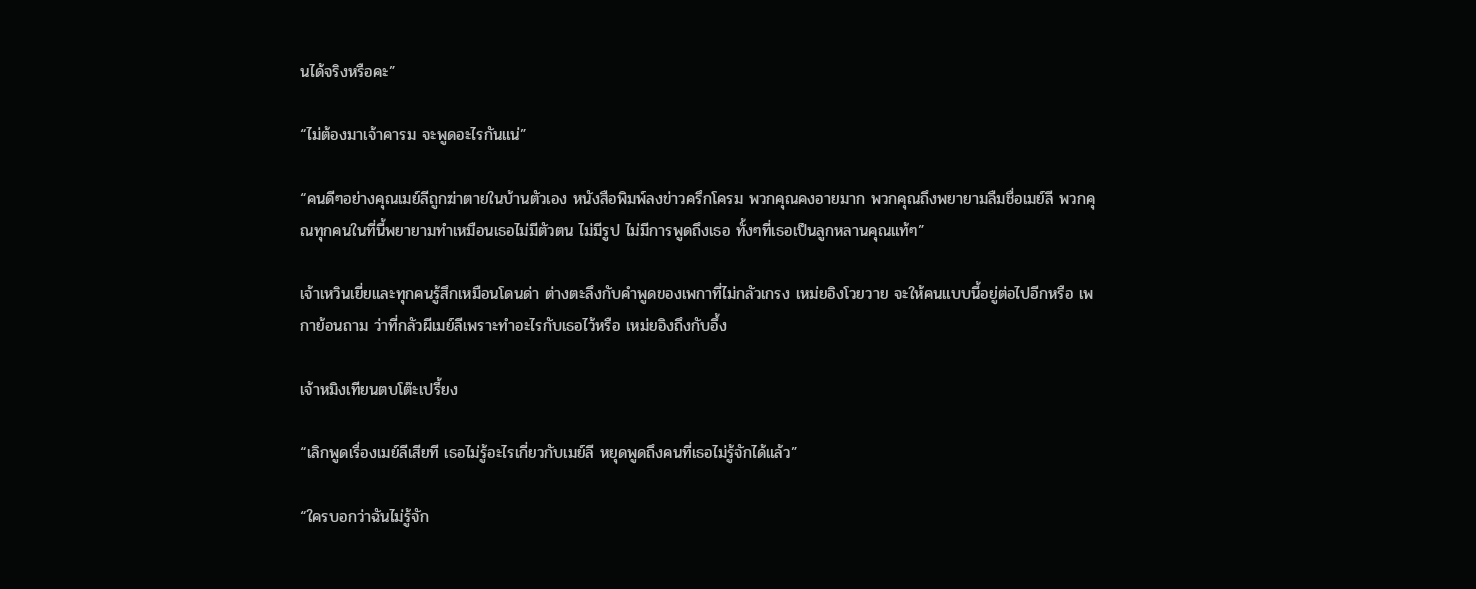นได้จริงหรือคะ”

“ไม่ต้องมาเจ้าคารม จะพูดอะไรกันแน่”

“คนดีๆอย่างคุณเมย์ลีถูกฆ่าตายในบ้านตัวเอง หนังสือพิมพ์ลงข่าวครึกโครม พวกคุณคงอายมาก พวกคุณถึงพยายามลืมชื่อเมย์ลี พวกคุณทุกคนในที่นี้พยายามทำเหมือนเธอไม่มีตัวตน ไม่มีรูป ไม่มีการพูดถึงเธอ ทั้งๆที่เธอเป็นลูกหลานคุณแท้ๆ”

เจ้าเหวินเยี่ยและทุกคนรู้สึกเหมือนโดนด่า ต่างตะลึงกับคำพูดของเพกาที่ไม่กลัวเกรง เหม่ยอิงโวยวาย จะให้คนแบบนี้อยู่ต่อไปอีกหรือ เพกาย้อนถาม ว่าที่กลัวผีเมย์ลีเพราะทำอะไรกับเธอไว้หรือ เหม่ยอิงถึงกับอึ้ง

เจ้าหมิงเทียนตบโต๊ะเปรี้ยง

“เลิกพูดเรื่องเมย์ลีเสียที เธอไม่รู้อะไรเกี่ยวกับเมย์ลี หยุดพูดถึงคนที่เธอไม่รู้จักได้แล้ว”

“ใครบอกว่าฉันไม่รู้จัก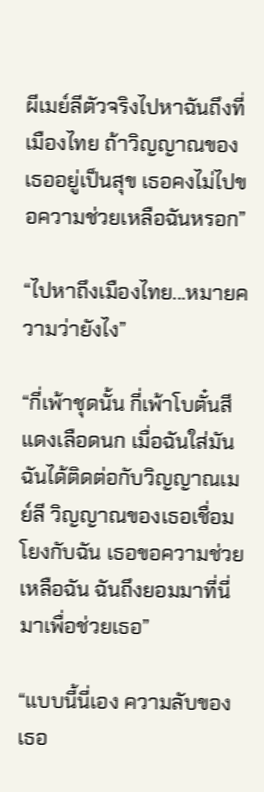ผีเมย์ลีตัวจริงไปหาฉันถึงที่เมืองไทย ถ้าวิญญาณของเธออยู่เป็นสุข เธอคงไม่ไปขอความช่วยเหลือฉันหรอก”

“ไปหาถึงเมืองไทย...หมายความว่ายังไง”

“กี่เพ้าชุดนั้น กี่เพ้าโบตั๋นสีแดงเลือดนก เมื่อฉันใส่มัน ฉันได้ติดต่อกับวิญญาณเมย์ลี วิญญาณของเธอเชื่อมโยงกับฉัน เธอขอความช่วยเหลือฉัน ฉันถึงยอมมาที่นี่ มาเพื่อช่วยเธอ”

“แบบนี้นี่เอง ความลับของเธอ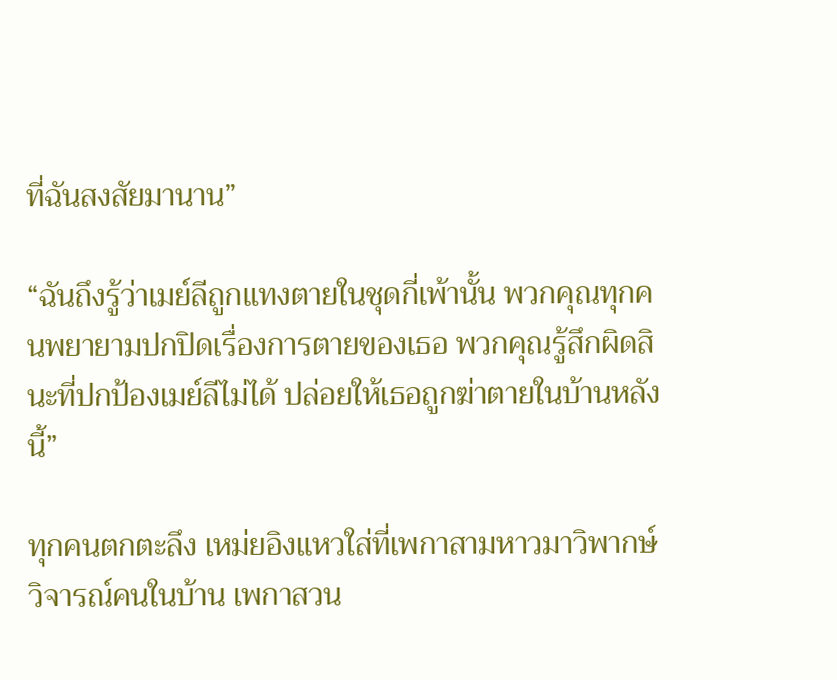ที่ฉันสงสัยมานาน”

“ฉันถึงรู้ว่าเมย์ลีถูกแทงตายในชุดกี่เพ้านั้น พวกคุณทุกคนพยายามปกปิดเรื่องการตายของเธอ พวกคุณรู้สึกผิดสินะที่ปกป้องเมย์ลีไม่ได้ ปล่อยให้เธอถูกฆ่าตายในบ้านหลังนี้”

ทุกคนตกตะลึง เหม่ยอิงแหวใส่ที่เพกาสามหาวมาวิพากษ์วิจารณ์คนในบ้าน เพกาสวน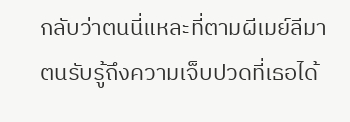กลับว่าตนนี่แหละที่ตามผีเมย์ลีมา ตนรับรู้ถึงความเจ็บปวดที่เธอได้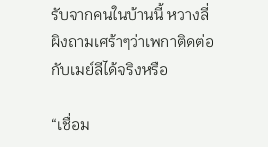รับจากคนในบ้านนี้ หวางลี่ผิงถามเศร้าๆว่าเพกาติดต่อกับเมย์ลีได้จริงหรือ

“เชื่อม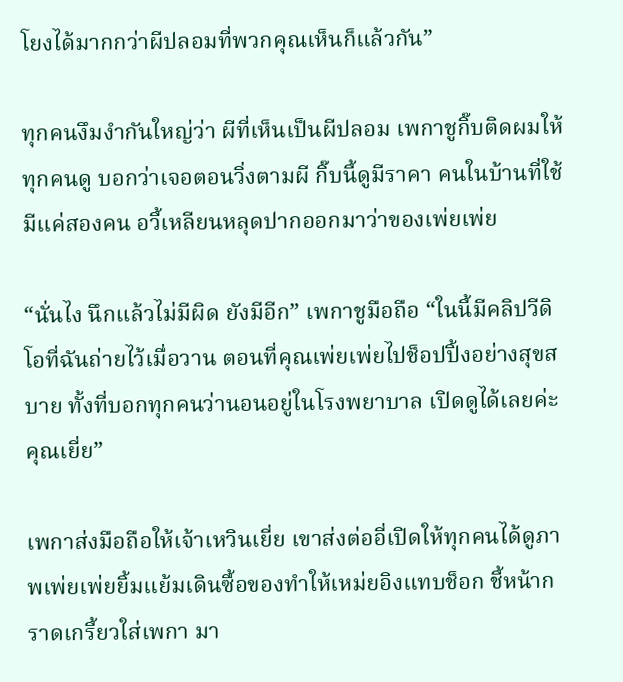โยงได้มากกว่าผีปลอมที่พวกคุณเห็นก็แล้วกัน”

ทุกคนงึมงำกันใหญ่ว่า ผีที่เห็นเป็นผีปลอม เพกาชูกิ๊บติดผมให้ทุกคนดู บอกว่าเจอตอนวิ่งตามผี กิ๊บนี้ดูมีราคา คนในบ้านที่ใช้มีแค่สองคน อวี้เหลียนหลุดปากออกมาว่าของเพ่ยเพ่ย

“นั่นไง นึกแล้วไม่มีผิด ยังมีอีก” เพกาชูมือถือ “ในนี้มีคลิปวีดิโอที่ฉันถ่ายไว้เมื่อวาน ตอนที่คุณเพ่ยเพ่ยไปช็อปปิ้งอย่างสุขสบาย ทั้งที่บอกทุกคนว่านอนอยู่ในโรงพยาบาล เปิดดูได้เลยค่ะคุณเยี่ย”

เพกาส่งมือถือให้เจ้าเหวินเยี่ย เขาส่งต่ออี่เปิดให้ทุกคนได้ดูภาพเพ่ยเพ่ยยิ้มแย้มเดินซื้อของทำให้เหม่ยอิงแทบช็อก ชี้หน้ากราดเกรี้ยวใส่เพกา มา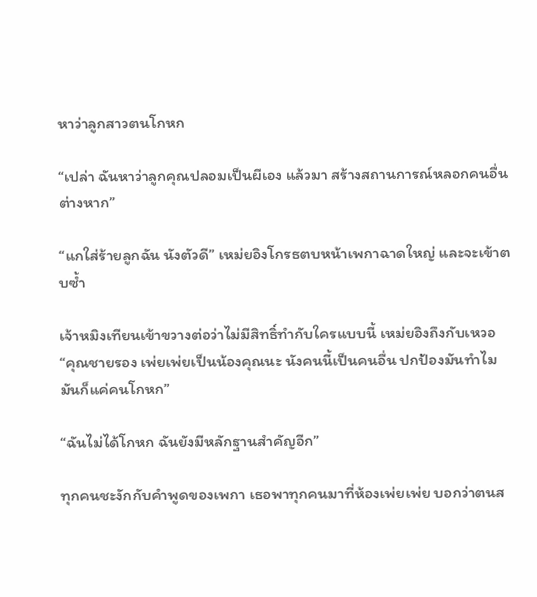หาว่าลูกสาวตนโกหก

“เปล่า ฉันหาว่าลูกคุณปลอมเป็นผีเอง แล้วมา สร้างสถานการณ์หลอกคนอื่นต่างหาก”

“แกใส่ร้ายลูกฉัน นังตัวดี” เหม่ยอิงโกรธตบหน้าเพกาฉาดใหญ่ และจะเข้าตบซ้ำ

เจ้าหมิงเทียนเข้าขวางต่อว่าไม่มีสิทธิ์ทำกับใครแบบนี้ เหม่ยอิงถึงกับเหวอ “คุณชายรอง เพ่ยเพ่ยเป็นน้องคุณนะ นังคนนี้เป็นคนอื่น ปกป้องมันทำไม มันก็แค่คนโกหก”

“ฉันไม่ได้โกหก ฉันยังมีหลักฐานสำคัญอีก”

ทุกคนชะงักกับคำพูดของเพกา เธอพาทุกคนมาที่ห้องเพ่ยเพ่ย บอกว่าตนส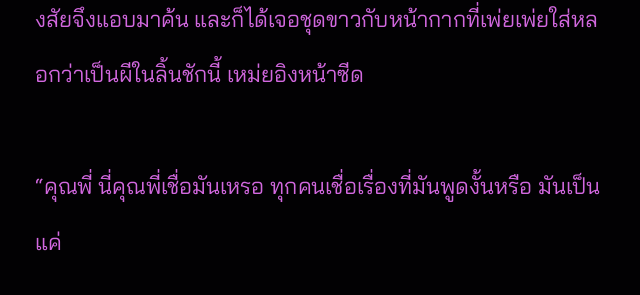งสัยจึงแอบมาค้น และก็ได้เจอชุดขาวกับหน้ากากที่เพ่ยเพ่ยใส่หลอกว่าเป็นผีในลิ้นชักนี้ เหม่ยอิงหน้าซีด

“คุณพี่ นี่คุณพี่เชื่อมันเหรอ ทุกคนเชื่อเรื่องที่มันพูดงั้นหรือ มันเป็นแค่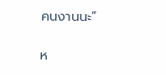คนงานนะ”

ห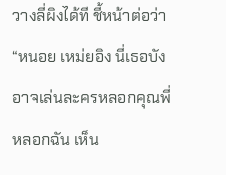วางลี่ผิงได้ที ชี้หน้าต่อว่า “หนอย เหม่ยอิง นี่เธอบังอาจเล่นละครหลอกคุณพี่ หลอกฉัน เห็น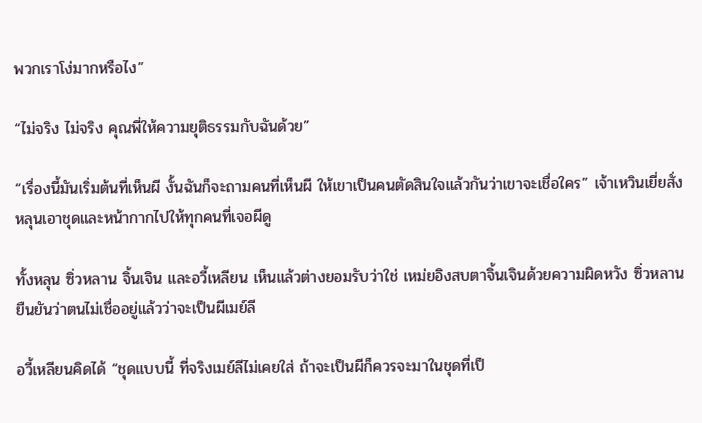พวกเราโง่มากหรือไง”

“ไม่จริง ไม่จริง คุณพี่ให้ความยุติธรรมกับฉันด้วย”

“เรื่องนี้มันเริ่มต้นที่เห็นผี งั้นฉันก็จะถามคนที่เห็นผี ให้เขาเป็นคนตัดสินใจแล้วกันว่าเขาจะเชื่อใคร” เจ้าเหวินเยี่ยสั่งหลุนเอาชุดและหน้ากากไปให้ทุกคนที่เจอผีดู

ทั้งหลุน ซิ่วหลาน จิ้นเจิน และอวี้เหลียน เห็นแล้วต่างยอมรับว่าใช่ เหม่ยอิงสบตาจิ้นเจินด้วยความผิดหวัง ซิ่วหลานยืนยันว่าตนไม่เชื่ออยู่แล้วว่าจะเป็นผีเมย์ลี

อวี้เหลียนคิดได้ “ชุดแบบนี้ ที่จริงเมย์ลีไม่เคยใส่ ถ้าจะเป็นผีก็ควรจะมาในชุดที่เป็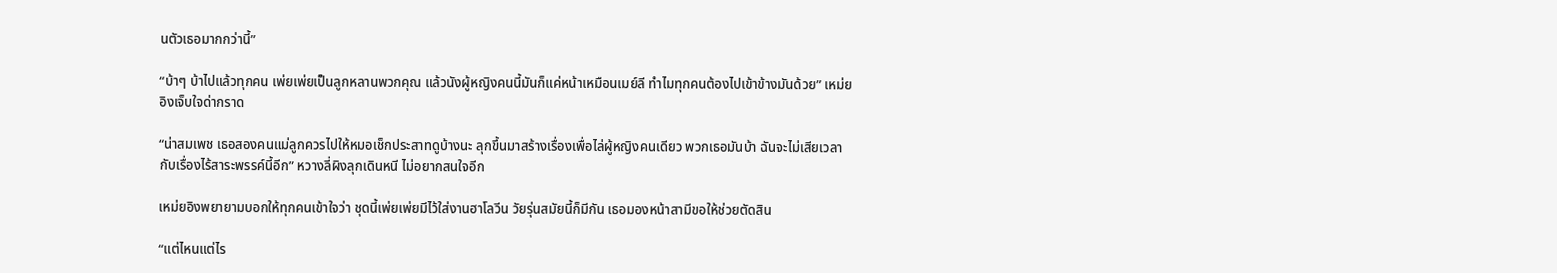นตัวเธอมากกว่านี้”

“บ้าๆ บ้าไปแล้วทุกคน เพ่ยเพ่ยเป็นลูกหลานพวกคุณ แล้วนังผู้หญิงคนนี้มันก็แค่หน้าเหมือนเมย์ลี ทำไมทุกคนต้องไปเข้าข้างมันด้วย” เหม่ยอิงเจ็บใจด่ากราด

“น่าสมเพช เธอสองคนแม่ลูกควรไปให้หมอเช็กประสาทดูบ้างนะ ลุกขึ้นมาสร้างเรื่องเพื่อไล่ผู้หญิงคนเดียว พวกเธอมันบ้า ฉันจะไม่เสียเวลากับเรื่องไร้สาระพรรค์นี้อีก” หวางลี่ผิงลุกเดินหนี ไม่อยากสนใจอีก

เหม่ยอิงพยายามบอกให้ทุกคนเข้าใจว่า ชุดนี้เพ่ยเพ่ยมีไว้ใส่งานฮาโลวีน วัยรุ่นสมัยนี้ก็มีกัน เธอมองหน้าสามีขอให้ช่วยตัดสิน

“แต่ไหนแต่ไร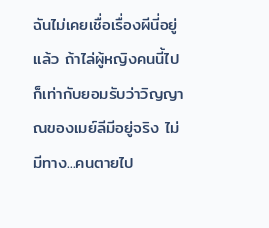ฉันไม่เคยเชื่อเรื่องผีนี่อยู่แล้ว ถ้าไล่ผู้หญิงคนนี้ไป ก็เท่ากับยอมรับว่าวิญญาณของเมย์ลีมีอยู่จริง ไม่มีทาง...คนตายไป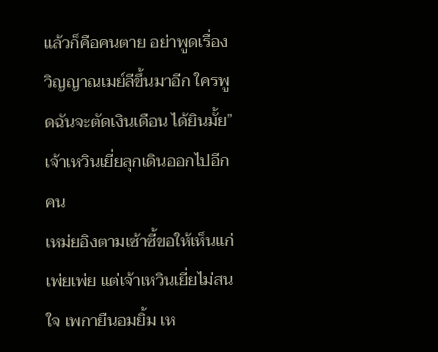แล้วก็คือคนตาย อย่าพูดเรื่องวิญญาณเมย์ลีขึ้นมาอีก ใครพูดฉันจะตัดเงินเดือน ได้ยินมั้ย” เจ้าเหวินเยี่ยลุกเดินออกไปอีกคน
เหม่ยอิงตามเซ้าซี้ขอให้เห็นแก่เพ่ยเพ่ย แต่เจ้าเหวินเยี่ยไม่สนใจ เพกายืนอมยิ้ม เห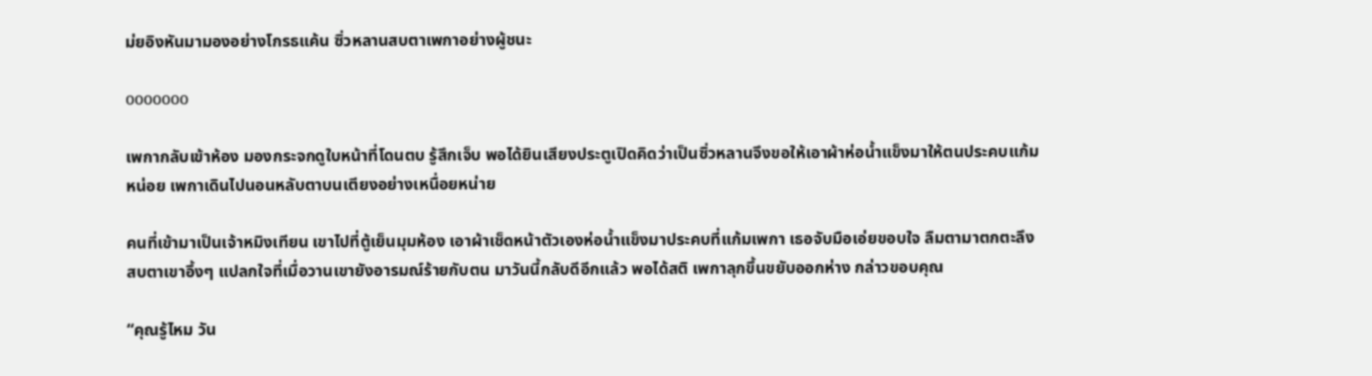ม่ยอิงหันมามองอย่างโกรธแค้น ซิ่วหลานสบตาเพกาอย่างผู้ชนะ

ooooooo

เพกากลับเข้าห้อง มองกระจกดูใบหน้าที่โดนตบ รู้สึกเจ็บ พอได้ยินเสียงประตูเปิดคิดว่าเป็นซิ่วหลานจึงขอให้เอาผ้าห่อน้ำแข็งมาให้ตนประคบแก้มหน่อย เพกาเดินไปนอนหลับตาบนเตียงอย่างเหนื่อยหน่าย

คนที่เข้ามาเป็นเจ้าหมิงเทียน เขาไปที่ตู้เย็นมุมห้อง เอาผ้าเช็ดหน้าตัวเองห่อน้ำแข็งมาประคบที่แก้มเพกา เธอจับมือเอ่ยขอบใจ ลืมตามาตกตะลึง สบตาเขาอึ้งๆ แปลกใจที่เมื่อวานเขายังอารมณ์ร้ายกับตน มาวันนี้กลับดีอีกแล้ว พอได้สติ เพกาลุกขึ้นขยับออกห่าง กล่าวขอบคุณ

“คุณรู้ไหม วัน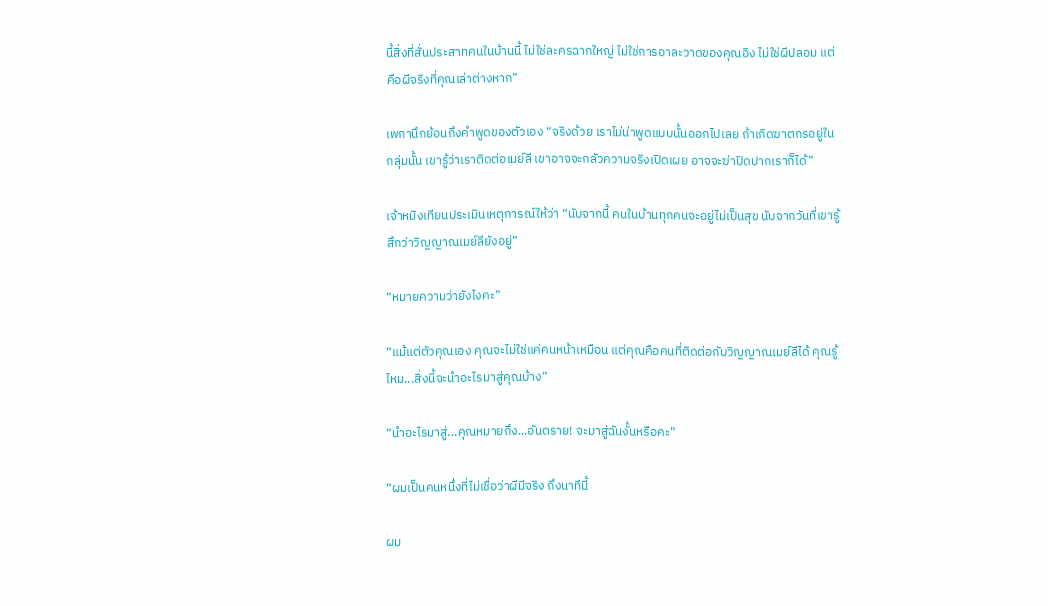นี้สิ่งที่สั่นประสาทคนในบ้านนี้ ไม่ใช่ละครฉากใหญ่ ไม่ใช่การอาละวาดของคุณอิง ไม่ใช่ผีปลอม แต่คือผีจริงที่คุณเล่าต่างหาก”

เพกานึกย้อนถึงคำพูดของตัวเอง “จริงด้วย เราไม่น่าพูดแบบนั้นออกไปเลย ถ้าเกิดฆาตกรอยู่ในกลุ่มนั้น เขารู้ว่าเราติดต่อเมย์ลี เขาอาจจะกลัวความจริงเปิดเผย อาจจะฆ่าปิดปากเราก็ได้”

เจ้าหมิงเทียนประเมินเหตุการณ์ให้ว่า “นับจากนี้ คนในบ้านทุกคนจะอยู่ไม่เป็นสุข นับจากวันที่เขารู้สึกว่าวิญญาณเมย์ลียังอยู่”

“หมายความว่ายังไงคะ”

“แม้แต่ตัวคุณเอง คุณจะไม่ใช่แค่คนหน้าเหมือน แต่คุณคือคนที่ติดต่อกับวิญญาณเมย์ลีได้ คุณรู้ไหม...สิ่งนี้จะนำอะไรมาสู่คุณบ้าง”

“นำอะไรมาสู่...คุณหมายถึง...อันตราย! จะมาสู่ฉันงั้นหรือคะ”

“ผมเป็นคนหนึ่งที่ไม่เชื่อว่าผีมีจริง ถึงนาทีนี้

ผม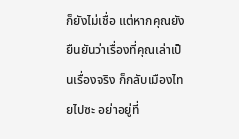ก็ยังไม่เชื่อ แต่หากคุณยังยืนยันว่าเรื่องที่คุณเล่าเป็นเรื่องจริง ก็กลับเมืองไทยไปซะ อย่าอยู่ที่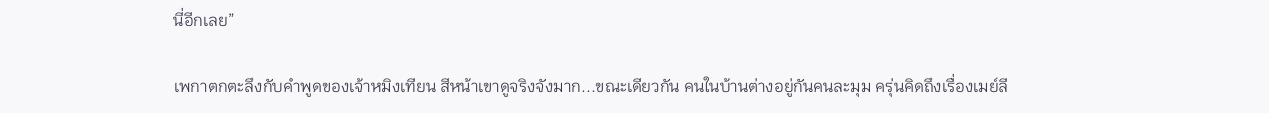นี่อีกเลย”

เพกาตกตะลึงกับคำพูดของเจ้าหมิงเทียน สีหน้าเขาดูจริงจังมาก...ขณะเดียวกัน คนในบ้านต่างอยู่กันคนละมุม ครุ่นคิดถึงเรื่องเมย์ลี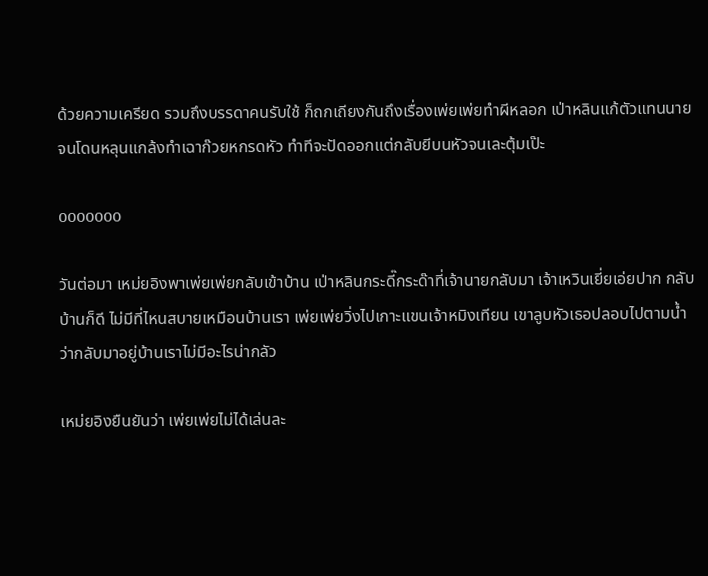ด้วยความเครียด รวมถึงบรรดาคนรับใช้ ก็ถกเถียงกันถึงเรื่องเพ่ยเพ่ยทำผีหลอก เป่าหลินแก้ตัวแทนนายจนโดนหลุนแกล้งทำเฉาก๊วยหกรดหัว ทำทีจะปัดออกแต่กลับยีบนหัวจนเละตุ้มเป๊ะ

ooooooo

วันต่อมา เหม่ยอิงพาเพ่ยเพ่ยกลับเข้าบ้าน เป่าหลินกระดี๊กระด๊าที่เจ้านายกลับมา เจ้าเหวินเยี่ยเอ่ยปาก กลับบ้านก็ดี ไม่มีที่ไหนสบายเหมือนบ้านเรา เพ่ยเพ่ยวิ่งไปเกาะแขนเจ้าหมิงเทียน เขาลูบหัวเธอปลอบไปตามน้ำ ว่ากลับมาอยู่บ้านเราไม่มีอะไรน่ากลัว

เหม่ยอิงยืนยันว่า เพ่ยเพ่ยไม่ได้เล่นละ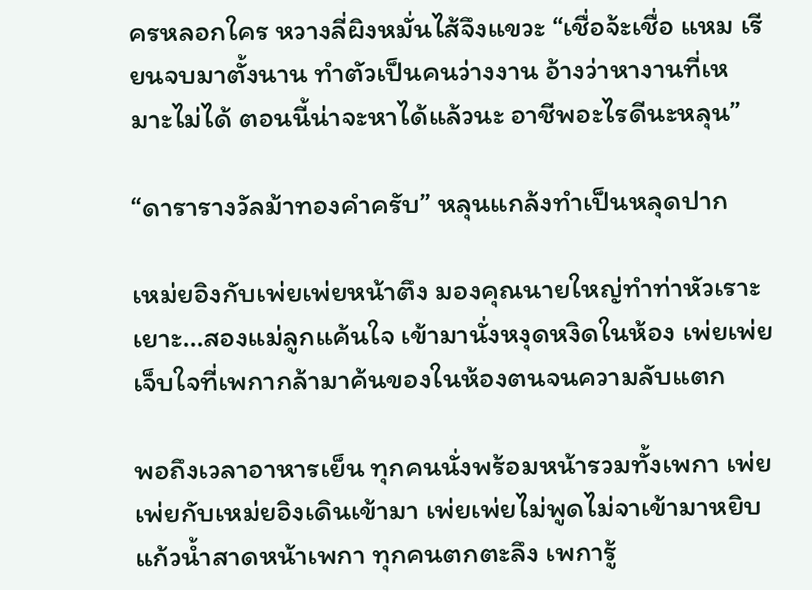ครหลอกใคร หวางลี่ผิงหมั่นไส้จึงแขวะ “เชื่อจ้ะเชื่อ แหม เรียนจบมาตั้งนาน ทำตัวเป็นคนว่างงาน อ้างว่าหางานที่เหมาะไม่ได้ ตอนนี้น่าจะหาได้แล้วนะ อาชีพอะไรดีนะหลุน”

“ดารารางวัลม้าทองคำครับ” หลุนแกล้งทำเป็นหลุดปาก

เหม่ยอิงกับเพ่ยเพ่ยหน้าตึง มองคุณนายใหญ่ทำท่าหัวเราะเยาะ...สองแม่ลูกแค้นใจ เข้ามานั่งหงุดหงิดในห้อง เพ่ยเพ่ยเจ็บใจที่เพกากล้ามาค้นของในห้องตนจนความลับแตก

พอถึงเวลาอาหารเย็น ทุกคนนั่งพร้อมหน้ารวมทั้งเพกา เพ่ยเพ่ยกับเหม่ยอิงเดินเข้ามา เพ่ยเพ่ยไม่พูดไม่จาเข้ามาหยิบแก้วน้ำสาดหน้าเพกา ทุกคนตกตะลึง เพการู้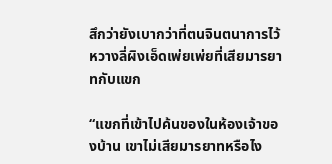สึกว่ายังเบากว่าที่ตนจินตนาการไว้ หวางลี่ผิงเอ็ดเพ่ยเพ่ยที่เสียมารยาทกับแขก

“แขกที่เข้าไปค้นของในห้องเจ้าของบ้าน เขาไม่เสียมารยาทหรือไง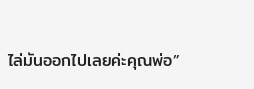ไล่มันออกไปเลยค่ะคุณพ่อ”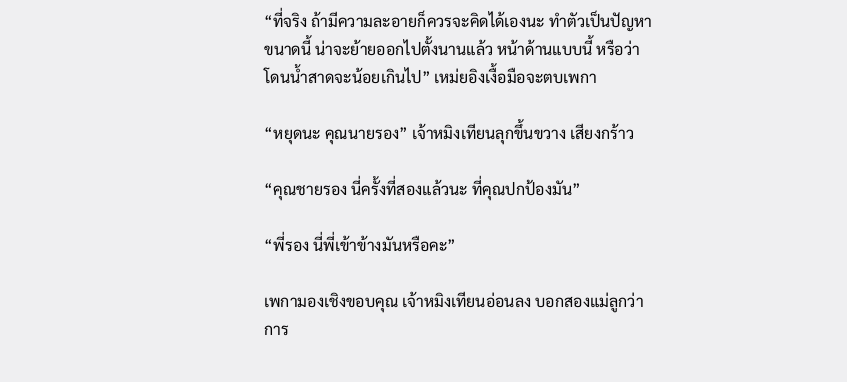“ที่จริง ถ้ามีความละอายก็ควรจะคิดได้เองนะ ทำตัวเป็นปัญหาขนาดนี้ น่าจะย้ายออกไปตั้งนานแล้ว หน้าด้านแบบนี้ หรือว่าโดนน้ำสาดจะน้อยเกินไป” เหม่ยอิงเงื้อมือจะตบเพกา

“หยุดนะ คุณนายรอง” เจ้าหมิงเทียนลุกขึ้นขวาง เสียงกร้าว

“คุณชายรอง นี่ครั้งที่สองแล้วนะ ที่คุณปกป้องมัน”

“พี่รอง นี่พี่เข้าข้างมันหรือคะ”

เพกามองเชิงขอบคุณ เจ้าหมิงเทียนอ่อนลง บอกสองแม่ลูกว่าการ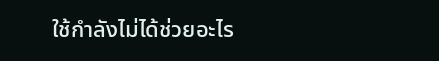ใช้กำลังไม่ได้ช่วยอะไร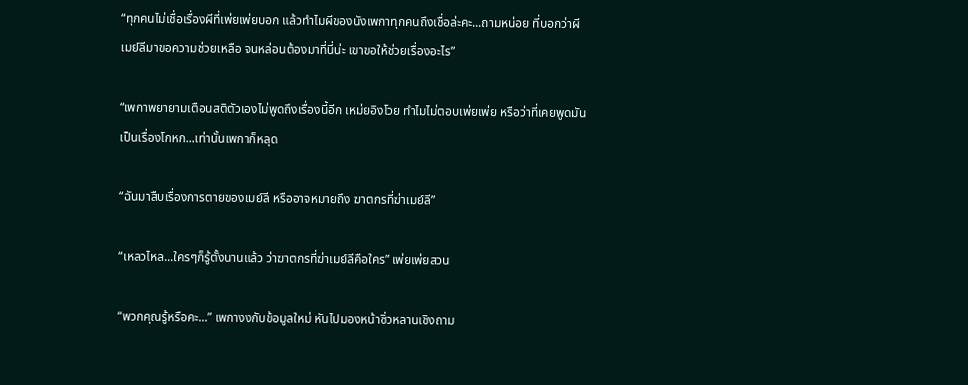“ทุกคนไม่เชื่อเรื่องผีที่เพ่ยเพ่ยบอก แล้วทำไมผีของนังเพกาทุกคนถึงเชื่อล่ะคะ...ถามหน่อย ที่บอกว่าผีเมย์ลีมาขอความช่วยเหลือ จนหล่อนต้องมาที่นี่น่ะ เขาขอให้ช่วยเรื่องอะไร”

“เพกาพยายามเตือนสติตัวเองไม่พูดถึงเรื่องนี้อีก เหม่ยอิงโวย ทำไมไม่ตอบเพ่ยเพ่ย หรือว่าที่เคยพูดมันเป็นเรื่องโกหก...เท่านั้นเพกาก็หลุด

“ฉันมาสืบเรื่องการตายของเมย์ลี หรืออาจหมายถึง ฆาตกรที่ฆ่าเมย์ลี”

“เหลวไหล...ใครๆก็รู้ตั้งนานแล้ว ว่าฆาตกรที่ฆ่าเมย์ลีคือใคร” เพ่ยเพ่ยสวน

“พวกคุณรู้หรือคะ...” เพกางงกับข้อมูลใหม่ หันไปมองหน้าซิ่วหลานเชิงถาม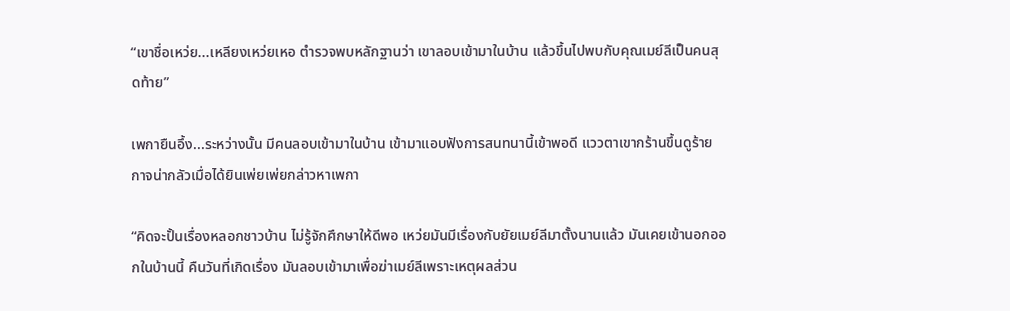“เขาชื่อเหว่ย...เหลียงเหว่ยเหอ ตำรวจพบหลักฐานว่า เขาลอบเข้ามาในบ้าน แล้วขึ้นไปพบกับคุณเมย์ลีเป็นคนสุดท้าย”

เพกายืนอึ้ง...ระหว่างนั้น มีคนลอบเข้ามาในบ้าน เข้ามาแอบฟังการสนทนานี้เข้าพอดี แววตาเขากร้านขึ้นดูร้ายกาจน่ากลัวเมื่อได้ยินเพ่ยเพ่ยกล่าวหาเพกา

“คิดจะปั้นเรื่องหลอกชาวบ้าน ไม่รู้จักศึกษาให้ดีพอ เหว่ยมันมีเรื่องกับยัยเมย์ลีมาตั้งนานแล้ว มันเคยเข้านอกออกในบ้านนี้ คืนวันที่เกิดเรื่อง มันลอบเข้ามาเพื่อฆ่าเมย์ลีเพราะเหตุผลส่วน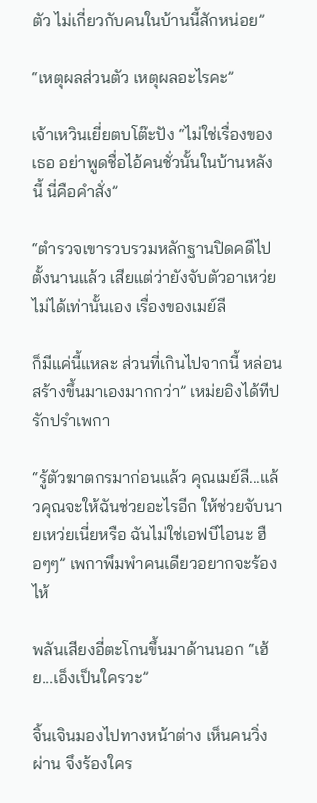ตัว ไม่เกี่ยวกับคนในบ้านนี้สักหน่อย”

“เหตุผลส่วนตัว เหตุผลอะไรคะ”

เจ้าเหวินเยี่ยตบโต๊ะปัง “ไม่ใช่เรื่องของเธอ อย่าพูดชื่อไอ้คนชั่วนั้นในบ้านหลังนี้ นี่คือคำสั่ง”

“ตำรวจเขารวบรวมหลักฐานปิดคดีไปตั้งนานแล้ว เสียแต่ว่ายังจับตัวอาเหว่ยไม่ได้เท่านั้นเอง เรื่องของเมย์ลี

ก็มีแค่นี้แหละ ส่วนที่เกินไปจากนี้ หล่อนสร้างขึ้นมาเองมากกว่า” เหม่ยอิงได้ทีปรักปรำเพกา

“รู้ตัวฆาตกรมาก่อนแล้ว คุณเมย์ลี...แล้วคุณจะให้ฉันช่วยอะไรอีก ให้ช่วยจับนายเหว่ยเนี่ยหรือ ฉันไม่ใช่เอฟบีไอนะ ฮือๆๆ” เพกาพึมพำคนเดียวอยากจะร้องไห้

พลันเสียงอี่ตะโกนขึ้นมาด้านนอก “เฮ้ย...เอ็งเป็นใครวะ”

จิ้นเจินมองไปทางหน้าต่าง เห็นคนวิ่งผ่าน จึงร้องใคร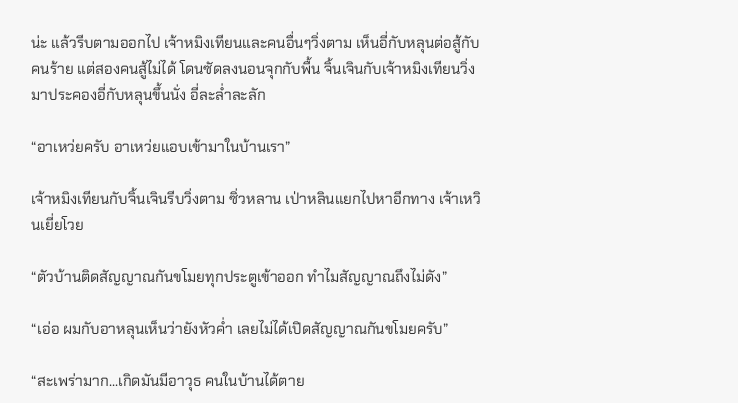น่ะ แล้วรีบตามออกไป เจ้าหมิงเทียนและคนอื่นๆวิ่งตาม เห็นอี่กับหลุนต่อสู้กับคนร้าย แต่สองคนสู้ไม่ได้ โดนซัดลงนอนจุกกับพื้น จิ้นเจินกับเจ้าหมิงเทียนวิ่งมาประคองอี่กับหลุนขึ้นนั่ง อี่ละล่ำละลัก

“อาเหว่ยครับ อาเหว่ยแอบเข้ามาในบ้านเรา”

เจ้าหมิงเทียนกับจิ้นเจินรีบวิ่งตาม ซิ่วหลาน เป่าหลินแยกไปหาอีกทาง เจ้าเหวินเยี่ยโวย

“ตัวบ้านติดสัญญาณกันขโมยทุกประตูเข้าออก ทำไมสัญญาณถึงไม่ดัง”

“เอ่อ ผมกับอาหลุนเห็นว่ายังหัวค่ำ เลยไม่ได้เปิดสัญญาณกันขโมยครับ”

“สะเพร่ามาก...เกิดมันมีอาวุธ คนในบ้านได้ตาย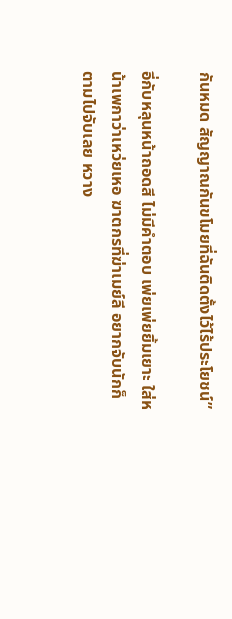กันหมด สัญญาณกันขโมยที่ฉันติดตั้งไว้ไร้ประโยชน์”

อี่กับหลุนหน้าถอดสี ไม่มีคำตอบ เพ่ยเพ่ยยิ้มเยาะ ใส่หน้าเพกาว่าเหว่ยเหอ ฆาตกรที่ฆ่าเมย์ลี อยากจับนักก็ตามไปจับเลย หวาง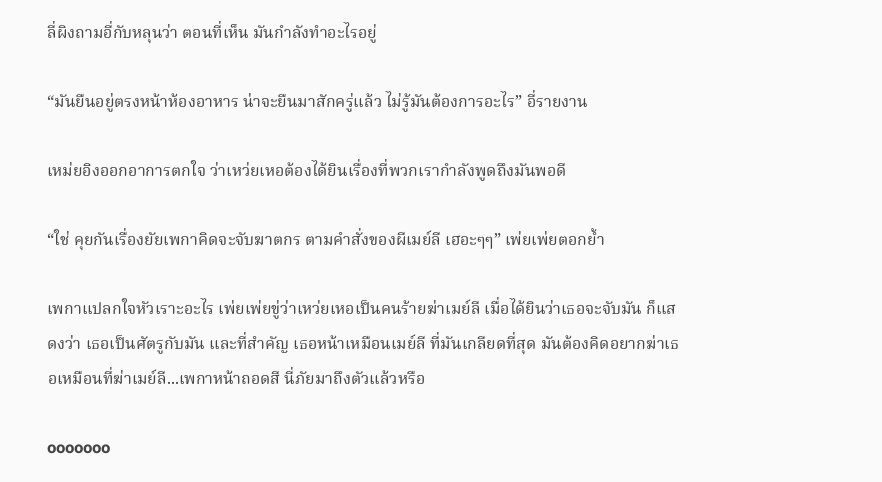ลี่ผิงถามอี่กับหลุนว่า ตอนที่เห็น มันกำลังทำอะไรอยู่

“มันยืนอยู่ตรงหน้าห้องอาหาร น่าจะยืนมาสักครู่แล้ว ไม่รู้มันต้องการอะไร” อี่รายงาน

เหม่ยอิงออกอาการตกใจ ว่าเหว่ยเหอต้องได้ยินเรื่องที่พวกเรากำลังพูดถึงมันพอดี

“ใช่ คุยกันเรื่องยัยเพกาคิดจะจับฆาตกร ตามคำสั่งของผีเมย์ลี เฮอะๆๆ” เพ่ยเพ่ยตอกย้ำ

เพกาแปลกใจหัวเราะอะไร เพ่ยเพ่ยขู่ว่าเหว่ยเหอเป็นคนร้ายฆ่าเมย์ลี เมื่อได้ยินว่าเธอจะจับมัน ก็แสดงว่า เธอเป็นศัตรูกับมัน และที่สำคัญ เธอหน้าเหมือนเมย์ลี ที่มันเกลียดที่สุด มันต้องคิดอยากฆ่าเธอเหมือนที่ฆ่าเมย์ลี...เพกาหน้าถอดสี นี่ภัยมาถึงตัวแล้วหรือ

ooooooo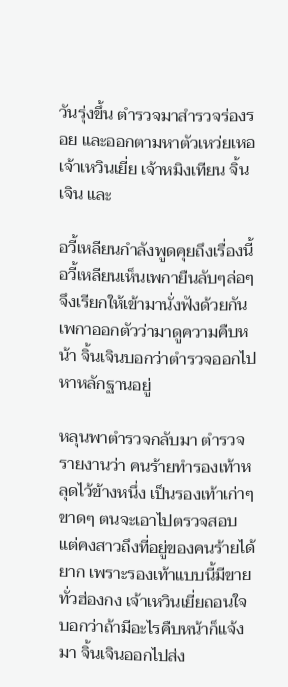วันรุ่งขึ้น ตำรวจมาสำรวจร่องรอย และออกตามหาตัวเหว่ยเหอ เจ้าเหวินเยี่ย เจ้าหมิงเทียน จิ้นเจิน และ

อวี้เหลียนกำลังพูดคุยถึงเรื่องนี้ อวี้เหลียนเห็นเพกายืนลับๆล่อๆจึงเรียกให้เข้ามานั่งฟังด้วยกัน เพกาออกตัวว่ามาดูความคืบหน้า จิ้นเจินบอกว่าตำรวจออกไปหาหลักฐานอยู่

หลุนพาตำรวจกลับมา ตำรวจรายงานว่า คนร้ายทำรองเท้าหลุดไว้ข้างหนึ่ง เป็นรองเท้าเก่าๆขาดๆ ตนจะเอาไปตรวจสอบ แต่คงสาวถึงที่อยู่ของคนร้ายได้ยาก เพราะรองเท้าแบบนี้มีขายทั่วฮ่องกง เจ้าเหวินเยี่ยถอนใจ บอกว่าถ้ามีอะไรคืบหน้าก็แจ้งมา จิ้นเจินออกไปส่ง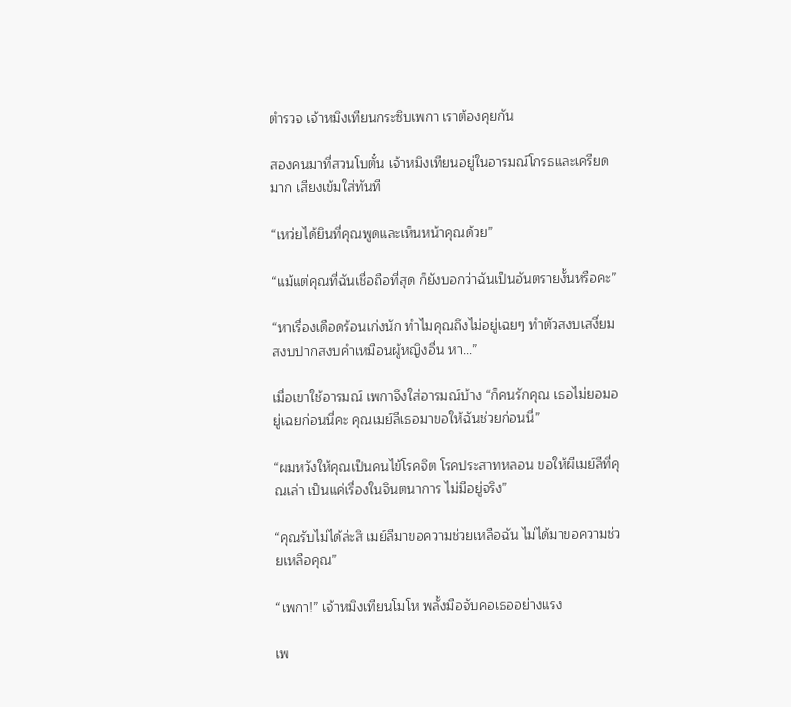ตำรวจ เจ้าหมิงเทียนกระซิบเพกา เราต้องคุยกัน

สองคนมาที่สวนโบตั๋น เจ้าหมิงเทียนอยู่ในอารมณ์โกรธและเครียดมาก เสียงเข้มใส่ทันที

“เหว่ยได้ยินที่คุณพูดและเห็นหน้าคุณด้วย”

“แม้แต่คุณที่ฉันเชื่อถือที่สุด ก็ยังบอกว่าฉันเป็นอันตรายงั้นหรือคะ”

“หาเรื่องเดือดร้อนเก่งนัก ทำไมคุณถึงไม่อยู่เฉยๆ ทำตัวสงบเสงี่ยม สงบปากสงบคำเหมือนผู้หญิงอื่น หา...”

เมื่อเขาใช้อารมณ์ เพกาจึงใส่อารมณ์บ้าง “ก็คนรักคุณ เธอไม่ยอมอยู่เฉยก่อนนี่คะ คุณเมย์ลีเธอมาขอให้ฉันช่วยก่อนนี่”

“ผมหวังให้คุณเป็นคนไข้โรคจิต โรคประสาทหลอน ขอให้ผีเมย์ลีที่คุณเล่า เป็นแค่เรื่องในจินตนาการ ไม่มีอยู่จริง”

“คุณรับไม่ได้ล่ะสิ เมย์ลีมาขอความช่วยเหลือฉัน ไม่ได้มาขอความช่วยเหลือคุณ”

“เพกา!” เจ้าหมิงเทียนโมโห พลั้งมือจับคอเธออย่างแรง

เพ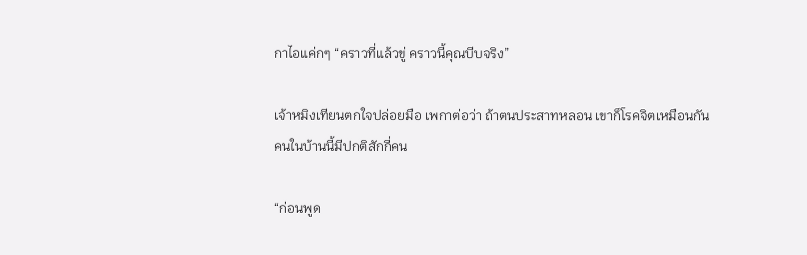กาไอแค่กๆ “คราวที่แล้วขู่ คราวนี้คุณบีบจริง”

เจ้าหมิงเทียนตกใจปล่อยมือ เพกาต่อว่า ถ้าตนประสาทหลอน เขาก็โรคจิตเหมือนกัน คนในบ้านนี้มีปกติสักกี่คน

“ก่อนพูด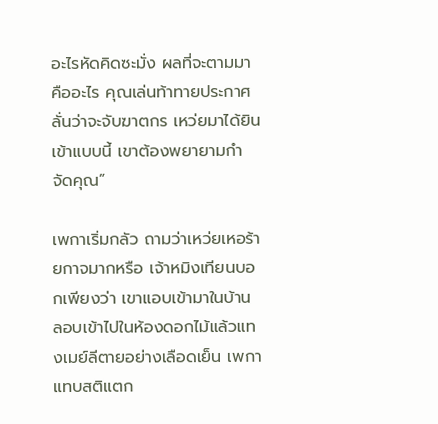อะไรหัดคิดซะมั่ง ผลที่จะตามมาคืออะไร คุณเล่นท้าทายประกาศลั่นว่าจะจับฆาตกร เหว่ยมาได้ยินเข้าแบบนี้ เขาต้องพยายามกำจัดคุณ”

เพกาเริ่มกลัว ถามว่าเหว่ยเหอร้ายกาจมากหรือ เจ้าหมิงเทียนบอกเพียงว่า เขาแอบเข้ามาในบ้าน ลอบเข้าไปในห้องดอกไม้แล้วแทงเมย์ลีตายอย่างเลือดเย็น เพกาแทบสติแตก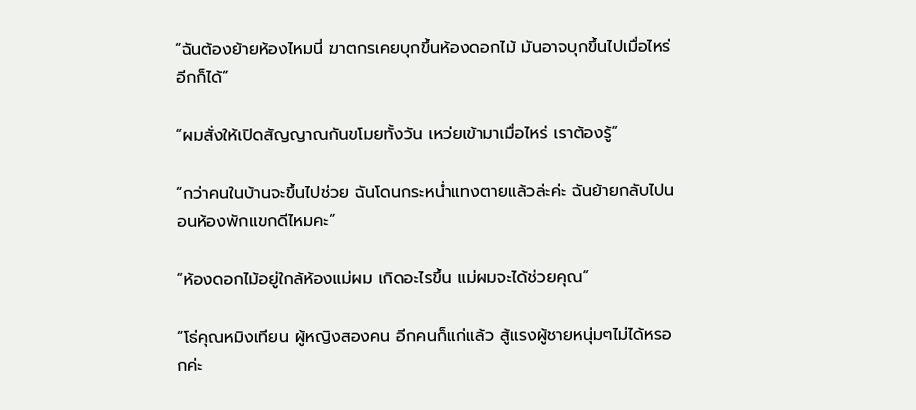“ฉันต้องย้ายห้องไหมนี่ ฆาตกรเคยบุกขึ้นห้องดอกไม้ มันอาจบุกขึ้นไปเมื่อไหร่อีกก็ได้”

“ผมสั่งให้เปิดสัญญาณกันขโมยทั้งวัน เหว่ยเข้ามาเมื่อไหร่ เราต้องรู้”

“กว่าคนในบ้านจะขึ้นไปช่วย ฉันโดนกระหน่ำแทงตายแล้วล่ะค่ะ ฉันย้ายกลับไปนอนห้องพักแขกดีไหมคะ”

“ห้องดอกไม้อยู่ใกล้ห้องแม่ผม เกิดอะไรขึ้น แม่ผมจะได้ช่วยคุณ”

“โธ่คุณหมิงเทียน ผู้หญิงสองคน อีกคนก็แก่แล้ว สู้แรงผู้ชายหนุ่มๆไม่ได้หรอกค่ะ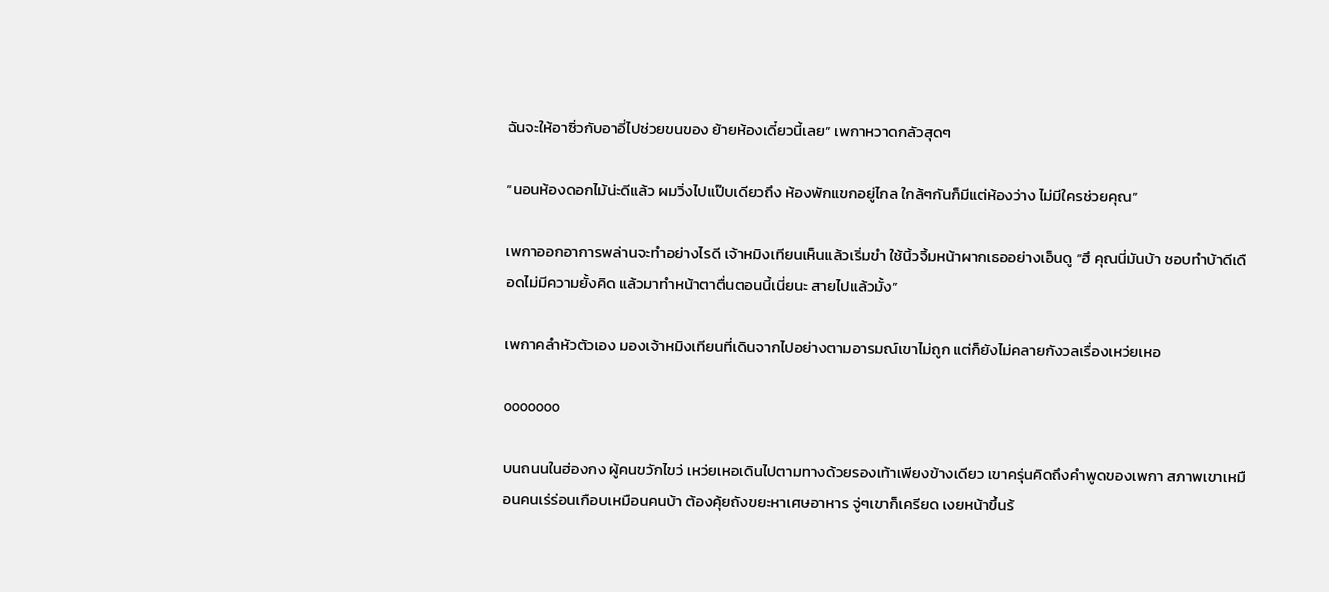ฉันจะให้อาซิ่วกับอาอี่ไปช่วยขนของ ย้ายห้องเดี๋ยวนี้เลย” เพกาหวาดกลัวสุดๆ

“นอนห้องดอกไม้น่ะดีแล้ว ผมวิ่งไปแป๊บเดียวถึง ห้องพักแขกอยู่ไกล ใกล้ๆกันก็มีแต่ห้องว่าง ไม่มีใครช่วยคุณ”

เพกาออกอาการพล่านจะทำอย่างไรดี เจ้าหมิงเทียนเห็นแล้วเริ่มขำ ใช้นิ้วจิ้มหน้าผากเธออย่างเอ็นดู “ฮึ คุณนี่มันบ้า ชอบทำบ้าดีเดือดไม่มีความยั้งคิด แล้วมาทำหน้าตาตื่นตอนนี้เนี่ยนะ สายไปแล้วมั้ง”

เพกาคลำหัวตัวเอง มองเจ้าหมิงเทียนที่เดินจากไปอย่างตามอารมณ์เขาไม่ถูก แต่ก็ยังไม่คลายกังวลเรื่องเหว่ยเหอ

ooooooo

บนถนนในฮ่องกง ผู้คนขวักไขว่ เหว่ยเหอเดินไปตามทางด้วยรองเท้าเพียงข้างเดียว เขาครุ่นคิดถึงคำพูดของเพกา สภาพเขาเหมือนคนเร่ร่อนเกือบเหมือนคนบ้า ต้องคุ้ยถังขยะหาเศษอาหาร จู่ๆเขาก็เครียด เงยหน้าขึ้นร้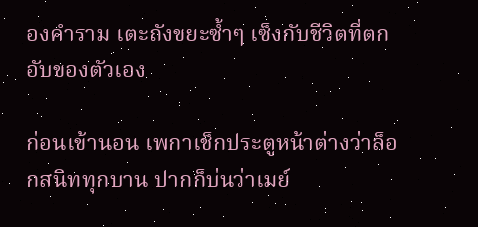องคำราม เตะถังขยะซ้ำๆ เซ็งกับชีวิตที่ตกอับของตัวเอง

ก่อนเข้านอน เพกาเช็กประตูหน้าต่างว่าล็อกสนิททุกบาน ปากก็บ่นว่าเมย์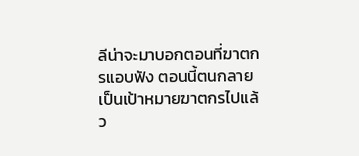ลีน่าจะมาบอกตอนที่ฆาตกรแอบฟัง ตอนนี้ตนกลายเป็นเป้าหมายฆาตกรไปแล้ว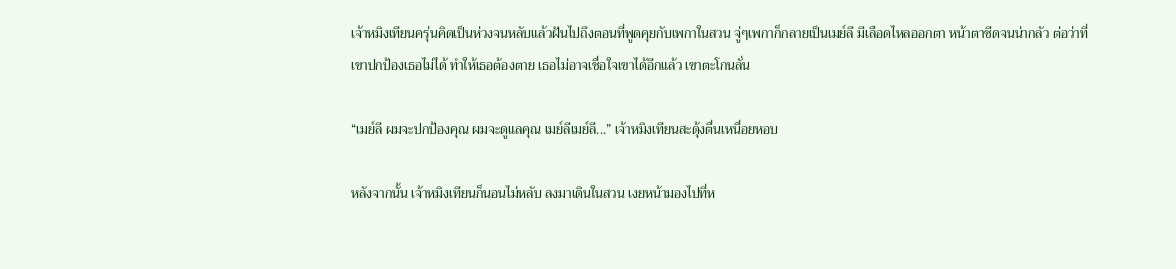เจ้าหมิงเทียนครุ่นคิดเป็นห่วงจนหลับแล้วฝันไปถึงตอนที่พูดคุยกับเพกาในสวน จู่ๆเพกาก็กลายเป็นเมย์ลี มีเลือดไหลออกตา หน้าตาซีดจนน่ากลัว ต่อว่าที่เขาปกป้องเธอไม่ได้ ทำให้เธอต้องตาย เธอไม่อาจเชื่อใจเขาได้อีกแล้ว เขาตะโกนลั่น

“เมย์ลี ผมจะปกป้องคุณ ผมจะดูแลคุณ เมย์ลีเมย์ลี...” เจ้าหมิงเทียนสะดุ้งตื่นเหนื่อยหอบ

หลังจากนั้น เจ้าหมิงเทียนก็นอนไม่หลับ ลงมาเดินในสวน เงยหน้ามองไปที่ห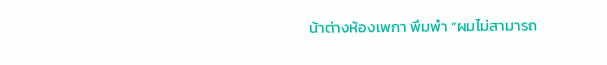น้าต่างห้องเพกา พึมพำ “ผมไม่สามารถ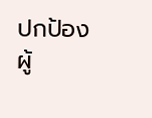ปกป้องผู้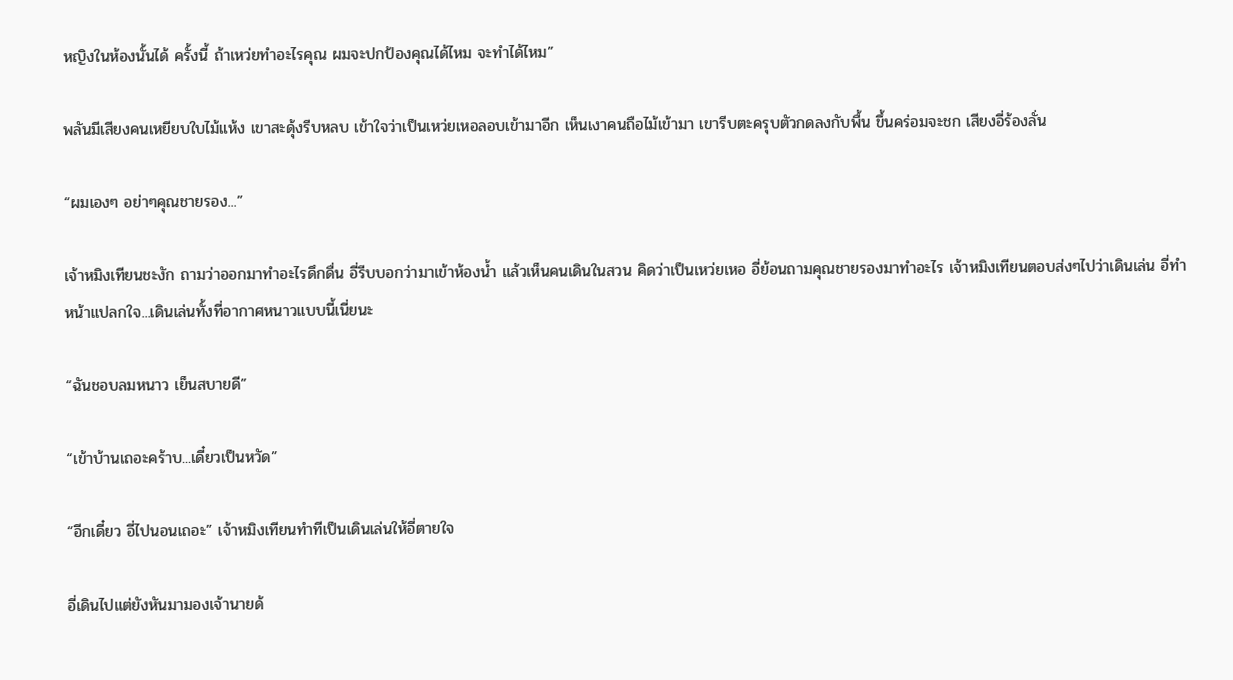หญิงในห้องนั้นได้ ครั้งนี้ ถ้าเหว่ยทำอะไรคุณ ผมจะปกป้องคุณได้ไหม จะทำได้ไหม”

พลันมีเสียงคนเหยียบใบไม้แห้ง เขาสะดุ้งรีบหลบ เข้าใจว่าเป็นเหว่ยเหอลอบเข้ามาอีก เห็นเงาคนถือไม้เข้ามา เขารีบตะครุบตัวกดลงกับพื้น ขึ้นคร่อมจะชก เสียงอี่ร้องลั่น

“ผมเองๆ อย่าๆคุณชายรอง...”

เจ้าหมิงเทียนชะงัก ถามว่าออกมาทำอะไรดึกดื่น อี่รีบบอกว่ามาเข้าห้องน้ำ แล้วเห็นคนเดินในสวน คิดว่าเป็นเหว่ยเหอ อี่ย้อนถามคุณชายรองมาทำอะไร เจ้าหมิงเทียนตอบส่งๆไปว่าเดินเล่น อี่ทำหน้าแปลกใจ...เดินเล่นทั้งที่อากาศหนาวแบบนี้เนี่ยนะ

“ฉันชอบลมหนาว เย็นสบายดี”

“เข้าบ้านเถอะคร้าบ...เดี๋ยวเป็นหวัด”

“อีกเดี๋ยว อี่ไปนอนเถอะ” เจ้าหมิงเทียนทำทีเป็นเดินเล่นให้อี่ตายใจ

อี่เดินไปแต่ยังหันมามองเจ้านายด้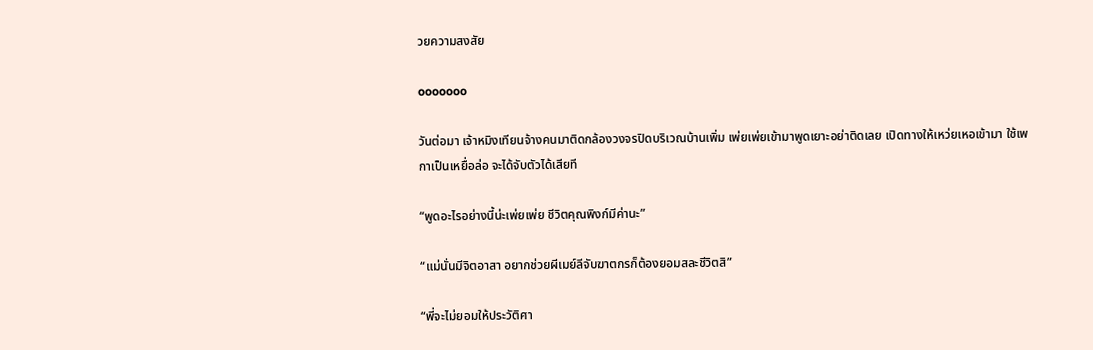วยความสงสัย

ooooooo

วันต่อมา เจ้าหมิงเทียนจ้างคนมาติดกล้องวงจรปิดบริเวณบ้านเพิ่ม เพ่ยเพ่ยเข้ามาพูดเยาะอย่าติดเลย เปิดทางให้เหว่ยเหอเข้ามา ใช้เพกาเป็นเหยื่อล่อ จะได้จับตัวได้เสียที

“พูดอะไรอย่างนี้น่ะเพ่ยเพ่ย ชีวิตคุณพิงก์มีค่านะ”

“แม่นั่นมีจิตอาสา อยากช่วยผีเมย์ลีจับฆาตกรก็ต้องยอมสละชีวิตสิ”

“พี่จะไม่ยอมให้ประวัติศา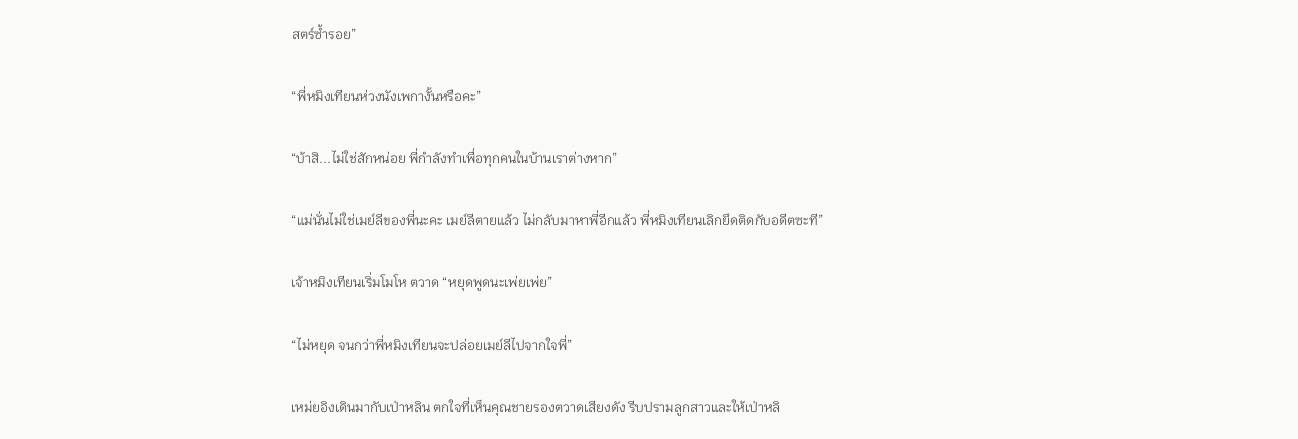สตร์ซ้ำรอย”

“พี่หมิงเทียนห่วงนังเพกางั้นหรือคะ”

“บ้าสิ...ไม่ใช่สักหน่อย พี่กำลังทำเพื่อทุกคนในบ้านเราต่างหาก”

“แม่นั่นไม่ใช่เมย์ลีของพี่นะคะ เมย์ลีตายแล้ว ไม่กลับมาหาพี่อีกแล้ว พี่หมิงเทียนเลิกยึดติดกับอดีตซะที”

เจ้าหมิงเทียนเริ่มโมโห ตวาด “หยุดพูดนะเพ่ยเพ่ย”

“ไม่หยุด จนกว่าพี่หมิงเทียนจะปล่อยเมย์ลีไปจากใจพี่”

เหม่ยอิงเดินมากับเป่าหลิน ตกใจที่เห็นคุณชายรองตวาดเสียงดัง รีบปรามลูกสาวและให้เป่าหลิ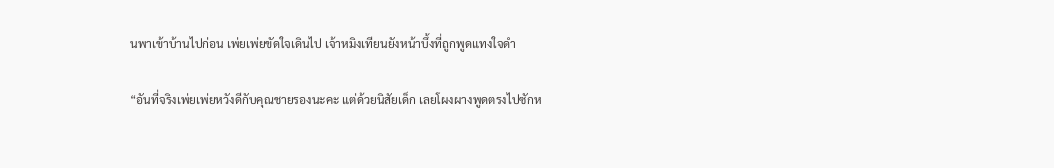นพาเข้าบ้านไปก่อน เพ่ยเพ่ยขัดใจเดินไป เจ้าหมิงเทียนยังหน้าบึ้งที่ถูกพูดแทงใจดำ

“อันที่จริงเพ่ยเพ่ยหวังดีกับคุณชายรองนะคะ แต่ด้วยนิสัยเด็ก เลยโผงผางพูดตรงไปซักห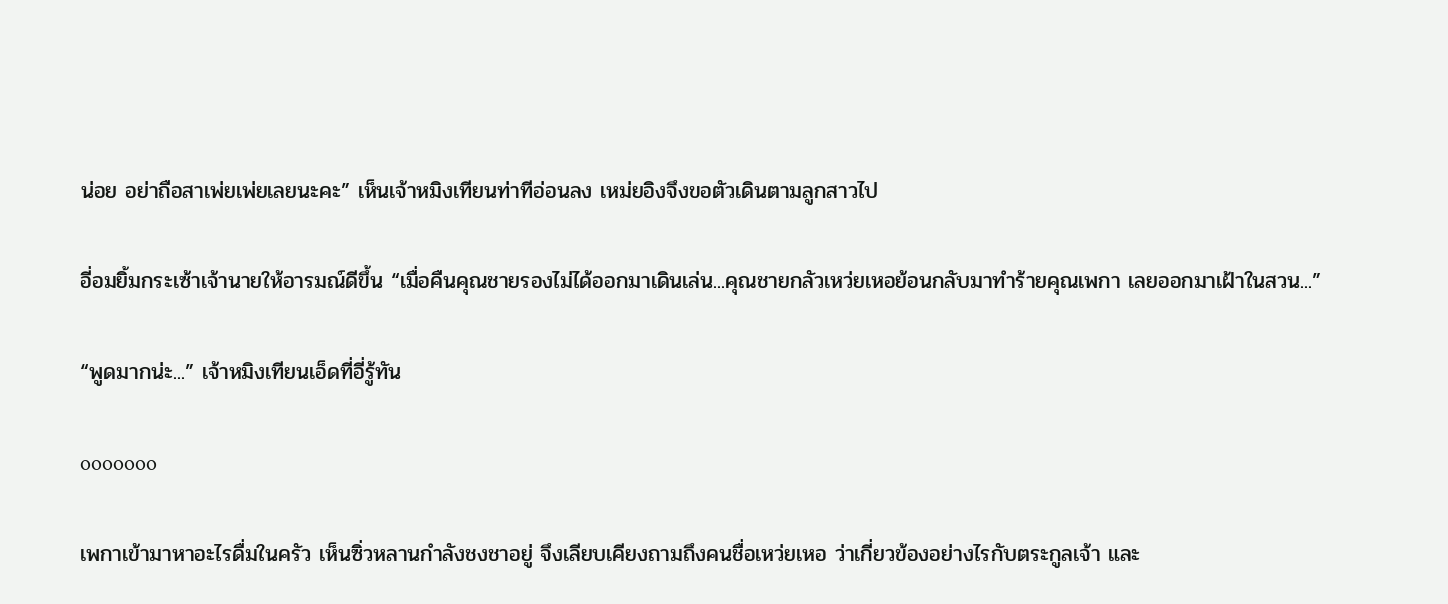น่อย อย่าถือสาเพ่ยเพ่ยเลยนะคะ” เห็นเจ้าหมิงเทียนท่าทีอ่อนลง เหม่ยอิงจึงขอตัวเดินตามลูกสาวไป

อี่อมยิ้มกระเซ้าเจ้านายให้อารมณ์ดีขึ้น “เมื่อคืนคุณชายรองไม่ได้ออกมาเดินเล่น...คุณชายกลัวเหว่ยเหอย้อนกลับมาทำร้ายคุณเพกา เลยออกมาเฝ้าในสวน...”

“พูดมากน่ะ...” เจ้าหมิงเทียนเอ็ดที่อี่รู้ทัน

ooooooo

เพกาเข้ามาหาอะไรดื่มในครัว เห็นซิ่วหลานกำลังชงชาอยู่ จึงเลียบเคียงถามถึงคนชื่อเหว่ยเหอ ว่าเกี่ยวข้องอย่างไรกับตระกูลเจ้า และ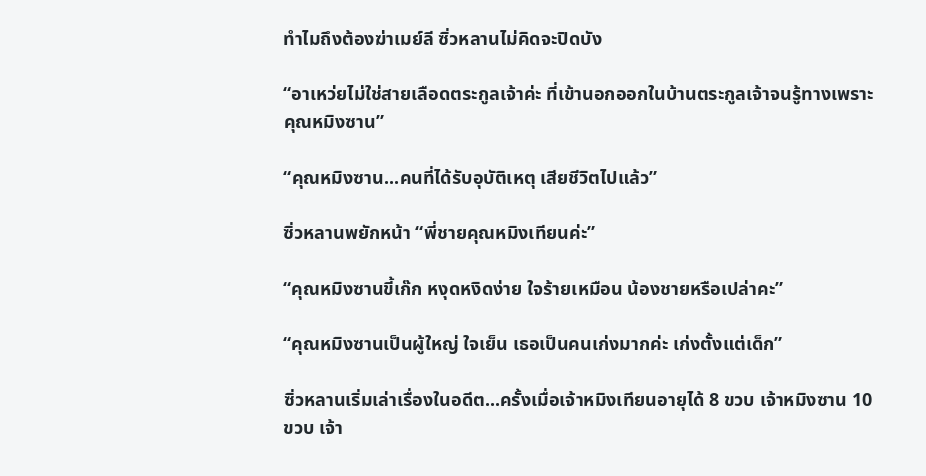ทำไมถึงต้องฆ่าเมย์ลี ซิ่วหลานไม่คิดจะปิดบัง

“อาเหว่ยไม่ใช่สายเลือดตระกูลเจ้าค่ะ ที่เข้านอกออกในบ้านตระกูลเจ้าจนรู้ทางเพราะคุณหมิงซาน”

“คุณหมิงซาน...คนที่ได้รับอุบัติเหตุ เสียชีวิตไปแล้ว”

ซิ่วหลานพยักหน้า “พี่ชายคุณหมิงเทียนค่ะ”

“คุณหมิงซานขี้เก๊ก หงุดหงิดง่าย ใจร้ายเหมือน น้องชายหรือเปล่าคะ”

“คุณหมิงซานเป็นผู้ใหญ่ ใจเย็น เธอเป็นคนเก่งมากค่ะ เก่งตั้งแต่เด็ก”

ซิ่วหลานเริ่มเล่าเรื่องในอดีต...ครั้งเมื่อเจ้าหมิงเทียนอายุได้ 8 ขวบ เจ้าหมิงซาน 10 ขวบ เจ้า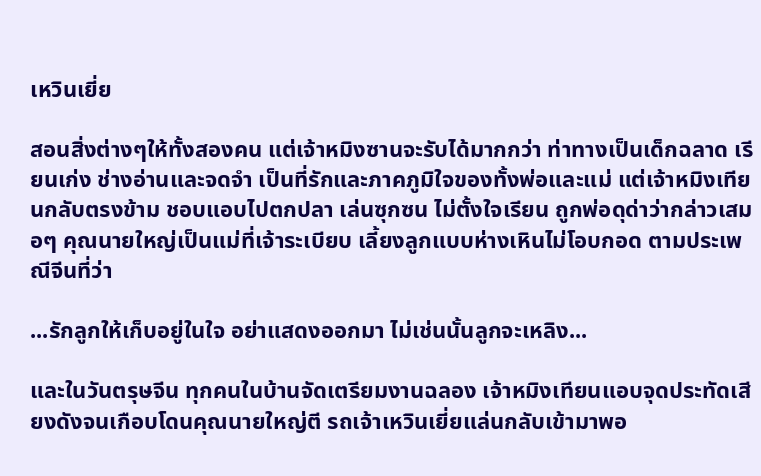เหวินเยี่ย

สอนสิ่งต่างๆให้ทั้งสองคน แต่เจ้าหมิงซานจะรับได้มากกว่า ท่าทางเป็นเด็กฉลาด เรียนเก่ง ช่างอ่านและจดจำ เป็นที่รักและภาคภูมิใจของทั้งพ่อและแม่ แต่เจ้าหมิงเทียนกลับตรงข้าม ชอบแอบไปตกปลา เล่นซุกซน ไม่ตั้งใจเรียน ถูกพ่อดุด่าว่ากล่าวเสมอๆ คุณนายใหญ่เป็นแม่ที่เจ้าระเบียบ เลี้ยงลูกแบบห่างเหินไม่โอบกอด ตามประเพณีจีนที่ว่า

...รักลูกให้เก็บอยู่ในใจ อย่าแสดงออกมา ไม่เช่นนั้นลูกจะเหลิง...

และในวันตรุษจีน ทุกคนในบ้านจัดเตรียมงานฉลอง เจ้าหมิงเทียนแอบจุดประทัดเสียงดังจนเกือบโดนคุณนายใหญ่ตี รถเจ้าเหวินเยี่ยแล่นกลับเข้ามาพอ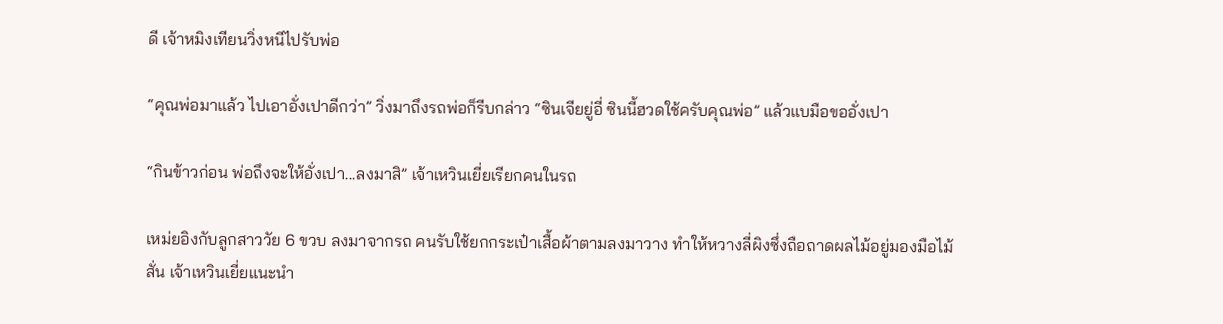ดี เจ้าหมิงเทียนวิ่งหนีไปรับพ่อ

“คุณพ่อมาแล้ว ไปเอาอั่งเปาดีกว่า” วิ่งมาถึงรถพ่อก็รีบกล่าว “ซินเจียยู่อี่ ซินนี้ฮวดใช้ครับคุณพ่อ” แล้วแบมือขออั่งเปา

“กินข้าวก่อน พ่อถึงจะให้อั่งเปา...ลงมาสิ” เจ้าเหวินเยี่ยเรียกคนในรถ

เหม่ยอิงกับลูกสาววัย 6 ขวบ ลงมาจากรถ คนรับใช้ยกกระเป๋าเสื้อผ้าตามลงมาวาง ทำให้หวางลี่ผิงซึ่งถือถาดผลไม้อยู่มองมือไม้สั่น เจ้าเหวินเยี่ยแนะนำ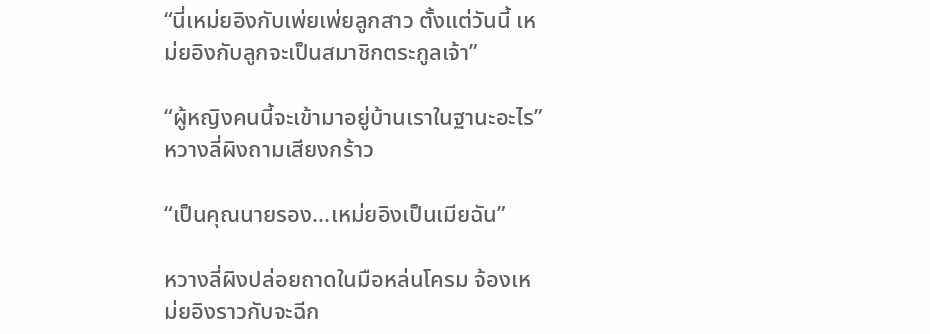“นี่เหม่ยอิงกับเพ่ยเพ่ยลูกสาว ตั้งแต่วันนี้ เหม่ยอิงกับลูกจะเป็นสมาชิกตระกูลเจ้า”

“ผู้หญิงคนนี้จะเข้ามาอยู่บ้านเราในฐานะอะไร” หวางลี่ผิงถามเสียงกร้าว

“เป็นคุณนายรอง...เหม่ยอิงเป็นเมียฉัน”

หวางลี่ผิงปล่อยถาดในมือหล่นโครม จ้องเหม่ยอิงราวกับจะฉีก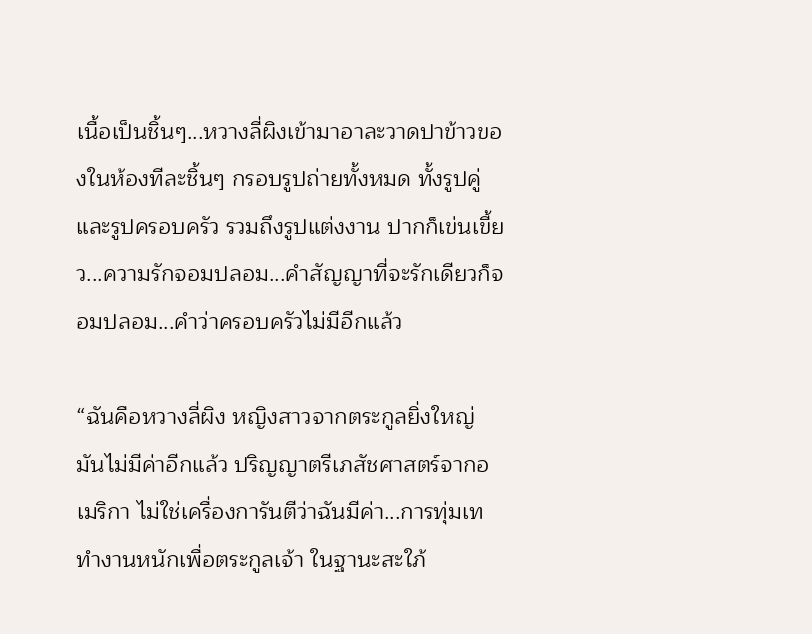เนื้อเป็นชิ้นๆ...หวางลี่ผิงเข้ามาอาละวาดปาข้าวของในห้องทีละชิ้นๆ กรอบรูปถ่ายทั้งหมด ทั้งรูปคู่และรูปครอบครัว รวมถึงรูปแต่งงาน ปากก็เข่นเขี้ยว...ความรักจอมปลอม...คำสัญญาที่จะรักเดียวก็จอมปลอม...คำว่าครอบครัวไม่มีอีกแล้ว

“ฉันคือหวางลี่ผิง หญิงสาวจากตระกูลยิ่งใหญ่ มันไม่มีค่าอีกแล้ว ปริญญาตรีเภสัชศาสตร์จากอเมริกา ไม่ใช่เครื่องการันตีว่าฉันมีค่า...การทุ่มเททำงานหนักเพื่อตระกูลเจ้า ในฐานะสะใภ้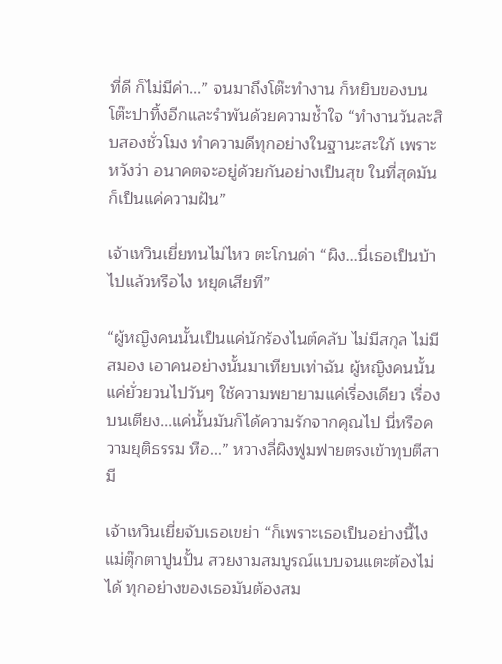ที่ดี ก็ไม่มีค่า...” จนมาถึงโต๊ะทำงาน ก็หยิบของบนโต๊ะปาทิ้งอีกและรำพันด้วยความช้ำใจ “ทำงานวันละสิบสองชั่วโมง ทำความดีทุกอย่างในฐานะสะใภ้ เพราะหวังว่า อนาคตจะอยู่ด้วยกันอย่างเป็นสุข ในที่สุดมันก็เป็นแค่ความฝัน”

เจ้าเหวินเยี่ยทนไม่ไหว ตะโกนด่า “ผิง...นี่เธอเป็นบ้าไปแล้วหรือไง หยุดเสียที”

“ผู้หญิงคนนั้นเป็นแค่นักร้องไนต์คลับ ไม่มีสกุล ไม่มีสมอง เอาคนอย่างนั้นมาเทียบเท่าฉัน ผู้หญิงคนนั้นแค่ยั่วยวนไปวันๆ ใช้ความพยายามแค่เรื่องเดียว เรื่องบนเตียง...แค่นั้นมันก็ได้ความรักจากคุณไป นี่หรือความยุติธรรม หือ...” หวางลี่ผิงฟูมฟายตรงเข้าทุบตีสามี

เจ้าเหวินเยี่ยจับเธอเขย่า “ก็เพราะเธอเป็นอย่างนี้ไง แม่ตุ๊กตาปูนปั้น สวยงามสมบูรณ์แบบจนแตะต้องไม่ได้ ทุกอย่างของเธอมันต้องสม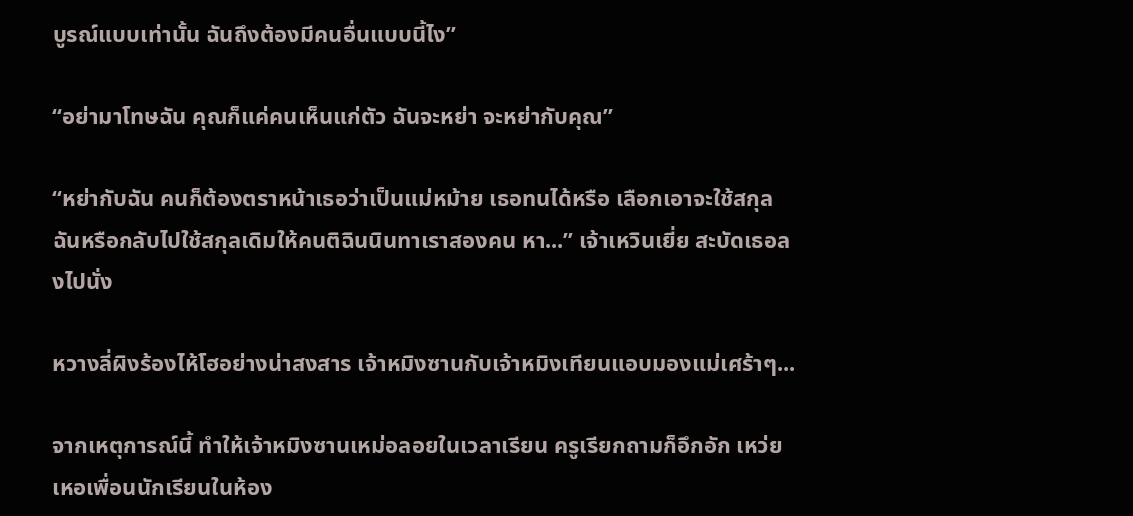บูรณ์แบบเท่านั้น ฉันถึงต้องมีคนอื่นแบบนี้ไง”

“อย่ามาโทษฉัน คุณก็แค่คนเห็นแก่ตัว ฉันจะหย่า จะหย่ากับคุณ”

“หย่ากับฉัน คนก็ต้องตราหน้าเธอว่าเป็นแม่หม้าย เธอทนได้หรือ เลือกเอาจะใช้สกุลฉันหรือกลับไปใช้สกุลเดิมให้คนติฉินนินทาเราสองคน หา...” เจ้าเหวินเยี่ย สะบัดเธอลงไปนั่ง

หวางลี่ผิงร้องไห้โฮอย่างน่าสงสาร เจ้าหมิงซานกับเจ้าหมิงเทียนแอบมองแม่เศร้าๆ...

จากเหตุการณ์นี้ ทำให้เจ้าหมิงซานเหม่อลอยในเวลาเรียน ครูเรียกถามก็อึกอัก เหว่ยเหอเพื่อนนักเรียนในห้อง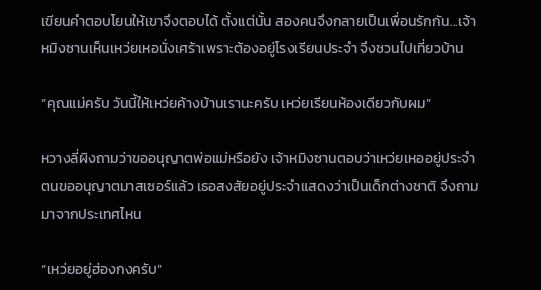เขียนคำตอบโยนให้เขาจึงตอบได้ ตั้งแต่นั้น สองคนจึงกลายเป็นเพื่อนรักกัน...เจ้าหมิงซานเห็นเหว่ยเหอนั่งเศร้าเพราะต้องอยู่โรงเรียนประจำ จึงชวนไปเที่ยวบ้าน

“คุณแม่ครับ วันนี้ให้เหว่ยค้างบ้านเรานะครับ เหว่ยเรียนห้องเดียวกับผม”

หวางลี่ผิงถามว่าขออนุญาตพ่อแม่หรือยัง เจ้าหมิงซานตอบว่าเหว่ยเหออยู่ประจำ ตนขออนุญาตมาสเซอร์แล้ว เธอสงสัยอยู่ประจำแสดงว่าเป็นเด็กต่างชาติ จึงถามมาจากประเทศไหน

“เหว่ยอยู่ฮ่องกงครับ”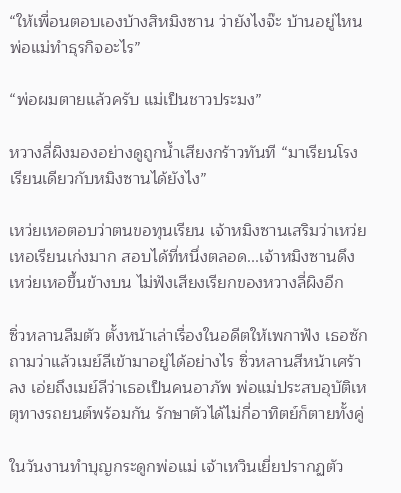“ให้เพื่อนตอบเองบ้างสิหมิงซาน ว่ายังไงจ๊ะ บ้านอยู่ไหน พ่อแม่ทำธุรกิจอะไร”

“พ่อผมตายแล้วครับ แม่เป็นชาวประมง”

หวางลี่ผิงมองอย่างดูถูกน้ำเสียงกร้าวทันที “มาเรียนโรงเรียนเดียวกับหมิงซานได้ยังไง”

เหว่ยเหอตอบว่าตนขอทุนเรียน เจ้าหมิงซานเสริมว่าเหว่ยเหอเรียนเก่งมาก สอบได้ที่หนึ่งตลอด...เจ้าหมิงซานดึงเหว่ยเหอขึ้นข้างบน ไม่ฟังเสียงเรียกของหวางลี่ผิงอีก

ซิ่วหลานลืมตัว ตั้งหน้าเล่าเรื่องในอดีตให้เพกาฟัง เธอซักถามว่าแล้วเมย์ลีเข้ามาอยู่ได้อย่างไร ซิ่วหลานสีหน้าเศร้าลง เอ่ยถึงเมย์ลีว่าเธอเป็นคนอาภัพ พ่อแม่ประสบอุบัติเหตุทางรถยนต์พร้อมกัน รักษาตัวได้ไม่กี่อาทิตย์ก็ตายทั้งคู่

ในวันงานทำบุญกระดูกพ่อแม่ เจ้าเหวินเยี่ยปรากฏตัว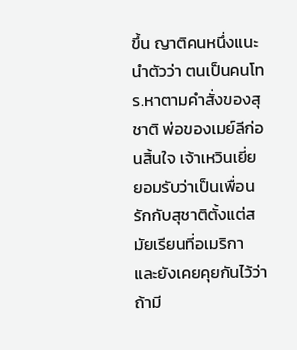ขึ้น ญาติคนหนึ่งแนะนำตัวว่า ตนเป็นคนโทร.หาตามคำสั่งของสุชาติ พ่อของเมย์ลีก่อนสิ้นใจ เจ้าเหวินเยี่ยยอมรับว่าเป็นเพื่อนรักกับสุชาติตั้งแต่สมัยเรียนที่อเมริกา และยังเคยคุยกันไว้ว่า ถ้ามี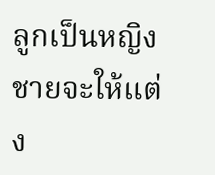ลูกเป็นหญิงชายจะให้แต่ง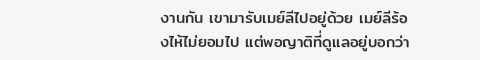งานกัน เขามารับเมย์ลีไปอยู่ด้วย เมย์ลีร้องไห้ไม่ยอมไป แต่พอญาติที่ดูแลอยู่บอกว่า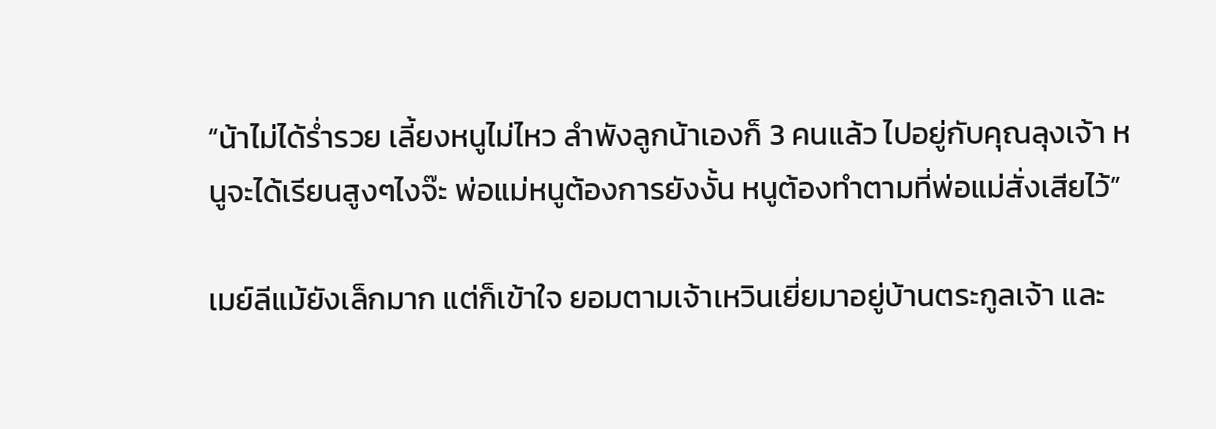“น้าไม่ได้ร่ำรวย เลี้ยงหนูไม่ไหว ลำพังลูกน้าเองก็ 3 คนแล้ว ไปอยู่กับคุณลุงเจ้า หนูจะได้เรียนสูงๆไงจ๊ะ พ่อแม่หนูต้องการยังงั้น หนูต้องทำตามที่พ่อแม่สั่งเสียไว้”

เมย์ลีแม้ยังเล็กมาก แต่ก็เข้าใจ ยอมตามเจ้าเหวินเยี่ยมาอยู่บ้านตระกูลเจ้า และ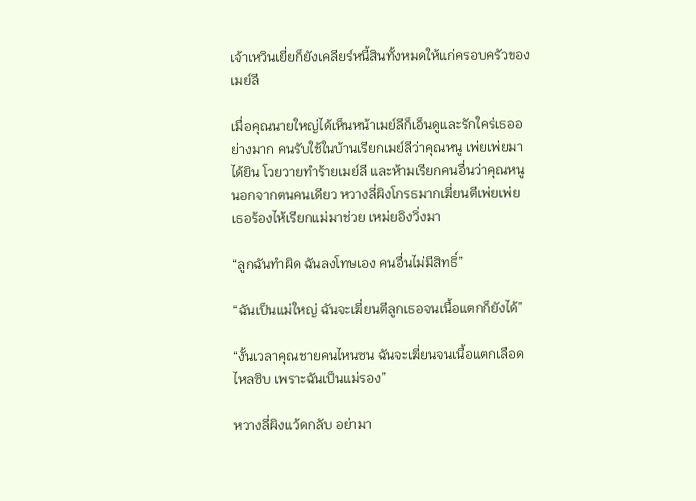เจ้าเหวินเยี่ยก็ยังเคลียร์หนี้สินทั้งหมดให้แก่ครอบครัวของเมย์ลี

เมื่อคุณนายใหญ่ได้เห็นหน้าเมย์ลีก็เอ็นดูและรักใคร่เธออย่างมาก คนรับใช้ในบ้านเรียกเมย์ลีว่าคุณหนู เพ่ยเพ่ยมาได้ยิน โวยวายทำร้ายเมย์ลี และห้ามเรียกคนอื่นว่าคุณหนูนอกจากตนคนเดียว หวางลี่ผิงโกรธมากเฆี่ยนตีเพ่ยเพ่ย เธอร้องไห้เรียกแม่มาช่วย เหม่ยอิงวิ่งมา

“ลูกฉันทำผิด ฉันลงโทษเอง คนอื่นไม่มีสิทธิ์”

“ฉันเป็นแม่ใหญ่ ฉันจะเฆี่ยนตีลูกเธอจนเนื้อแตกก็ยังได้”

“งั้นเวลาคุณชายคนไหนซน ฉันจะเฆี่ยนจนเนื้อแตกเลือดไหลซิบ เพราะฉันเป็นแม่รอง”

หวางลี่ผิงแว้ดกลับ อย่ามา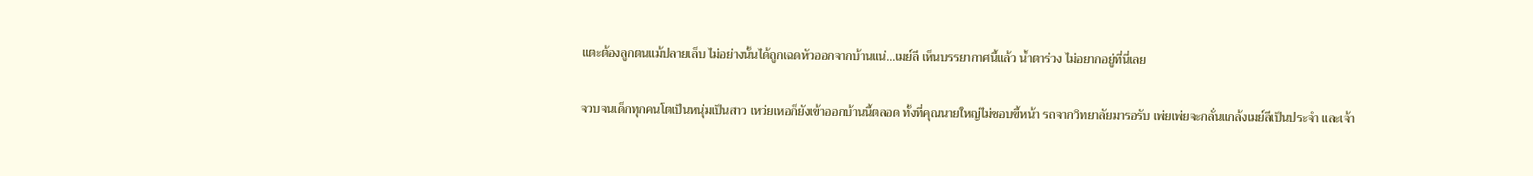แตะต้องลูกตนแม้ปลายเล็บ ไม่อย่างนั้นได้ถูกเฉดหัวออกจากบ้านแน่...เมย์ลี เห็นบรรยากาศนี้แล้ว น้ำตาร่วง ไม่อยากอยู่ที่นี่เลย

จวบจนเด็กทุกคนโตเป็นหนุ่มเป็นสาว เหว่ยเหอก็ยังเข้าออกบ้านนี้ตลอด ทั้งที่คุณนายใหญ่ไม่ชอบขี้หน้า รถจากวิทยาลัยมารอรับ เพ่ยเพ่ยจะกลั่นแกล้งเมย์ลีเป็นประจำ และเจ้า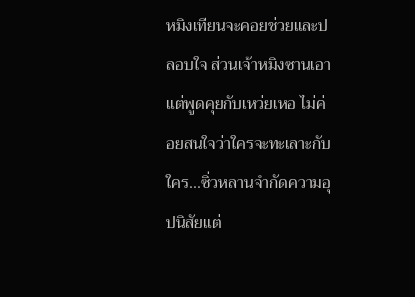หมิงเทียนจะคอยช่วยและปลอบใจ ส่วนเจ้าหมิงซานเอาแต่พูดคุยกับเหว่ยเหอ ไม่ค่อยสนใจว่าใครจะทะเลาะกับใคร...ซิ่วหลานจำกัดความอุปนิสัยแต่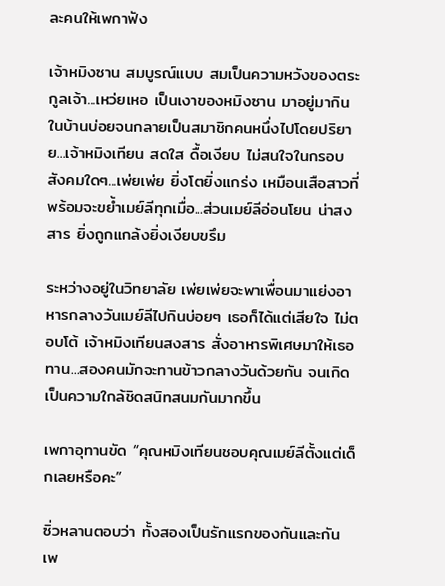ละคนให้เพกาฟัง

เจ้าหมิงซาน สมบูรณ์แบบ สมเป็นความหวังของตระกูลเจ้า...เหว่ยเหอ เป็นเงาของหมิงซาน มาอยู่มากินในบ้านบ่อยจนกลายเป็นสมาชิกคนหนึ่งไปโดยปริยาย...เจ้าหมิงเทียน สดใส ดื้อเงียบ ไม่สนใจในกรอบสังคมใดๆ...เพ่ยเพ่ย ยิ่งโตยิ่งแกร่ง เหมือนเสือสาวที่พร้อมจะขย้ำเมย์ลีทุกเมื่อ...ส่วนเมย์ลีอ่อนโยน น่าสงสาร ยิ่งถูกแกล้งยิ่งเงียบขรึม

ระหว่างอยู่ในวิทยาลัย เพ่ยเพ่ยจะพาเพื่อนมาแย่งอาหารกลางวันเมย์ลีไปกินบ่อยๆ เธอก็ได้แต่เสียใจ ไม่ตอบโต้ เจ้าหมิงเทียนสงสาร สั่งอาหารพิเศษมาให้เธอทาน...สองคนมักจะทานข้าวกลางวันด้วยกัน จนเกิดเป็นความใกล้ชิดสนิทสนมกันมากขึ้น

เพกาอุทานขัด “คุณหมิงเทียนชอบคุณเมย์ลีตั้งแต่เด็กเลยหรือคะ”

ซิ่วหลานตอบว่า ทั้งสองเป็นรักแรกของกันและกัน เพ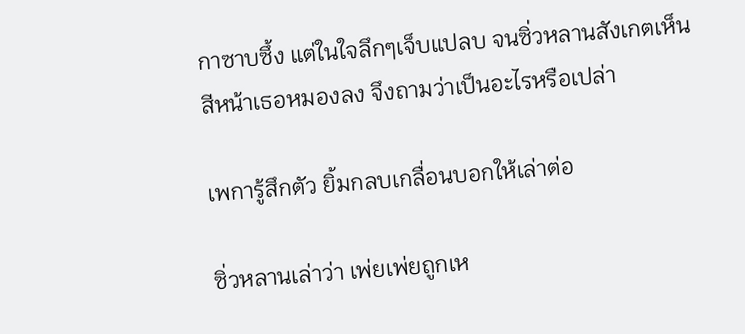กาซาบซึ้ง แต่ในใจลึกๆเจ็บแปลบ จนซิ่วหลานสังเกตเห็นสีหน้าเธอหมองลง จึงถามว่าเป็นอะไรหรือเปล่า

เพการู้สึกตัว ยิ้มกลบเกลื่อนบอกให้เล่าต่อ

ซิ่วหลานเล่าว่า เพ่ยเพ่ยถูกเห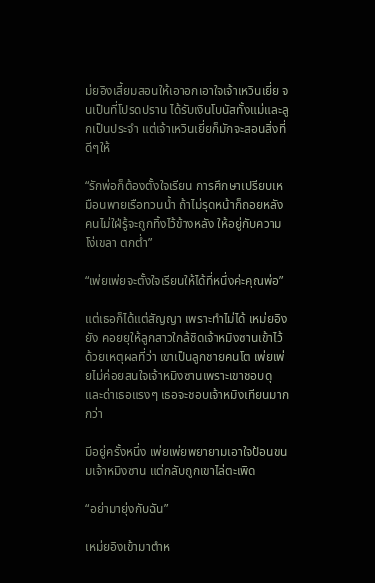ม่ยอิงเสี้ยมสอนให้เอาอกเอาใจเจ้าเหวินเยี่ย จนเป็นที่โปรดปราน ได้รับเงินโบนัสทั้งแม่และลูกเป็นประจำ แต่เจ้าเหวินเยี่ยก็มักจะสอนสิ่งที่ดีๆให้

“รักพ่อก็ต้องตั้งใจเรียน การศึกษาเปรียบเหมือนพายเรือทวนน้ำ ถ้าไม่รุดหน้าก็ถอยหลัง คนไม่ใฝ่รู้จะถูกทิ้งไว้ข้างหลัง ให้อยู่กับความโง่เขลา ตกต่ำ”

“เพ่ยเพ่ยจะตั้งใจเรียนให้ได้ที่หนึ่งค่ะคุณพ่อ”

แต่เธอก็ได้แต่สัญญา เพราะทำไม่ได้ เหม่ยอิงยัง คอยยุให้ลูกสาวใกล้ชิดเจ้าหมิงซานเข้าไว้ ด้วยเหตุผลที่ว่า เขาเป็นลูกชายคนโต เพ่ยเพ่ยไม่ค่อยสนใจเจ้าหมิงซานเพราะเขาชอบดุและด่าเธอแรงๆ เธอจะชอบเจ้าหมิงเทียนมากกว่า

มีอยู่ครั้งหนึ่ง เพ่ยเพ่ยพยายามเอาใจป้อนขนมเจ้าหมิงซาน แต่กลับถูกเขาไล่ตะเพิด

“อย่ามายุ่งกับฉัน”

เหม่ยอิงเข้ามาตำห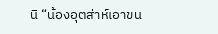นิ “น้องอุตส่าห์เอาขน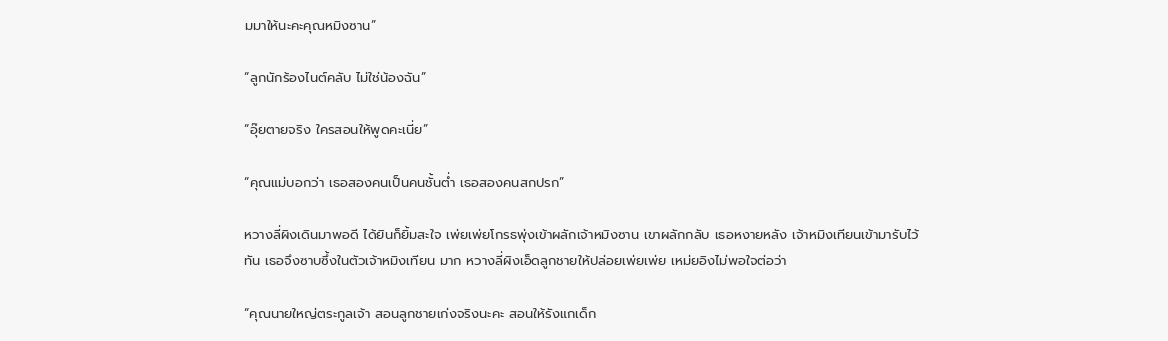มมาให้นะคะคุณหมิงซาน”

“ลูกนักร้องไนต์คลับ ไม่ใช่น้องฉัน”

“อุ๊ยตายจริง ใครสอนให้พูดคะเนี่ย”

“คุณแม่บอกว่า เธอสองคนเป็นคนชั้นต่ำ เธอสองคนสกปรก”

หวางลี่ผิงเดินมาพอดี ได้ยินก็ยิ้มสะใจ เพ่ยเพ่ยโกรธพุ่งเข้าผลักเจ้าหมิงซาน เขาผลักกลับ เธอหงายหลัง เจ้าหมิงเทียนเข้ามารับไว้ทัน เธอจึงซาบซึ้งในตัวเจ้าหมิงเทียน มาก หวางลี่ผิงเอ็ดลูกชายให้ปล่อยเพ่ยเพ่ย เหม่ยอิงไม่พอใจต่อว่า

“คุณนายใหญ่ตระกูลเจ้า สอนลูกชายเก่งจริงนะคะ สอนให้รังแกเด็ก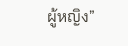ผู้หญิง”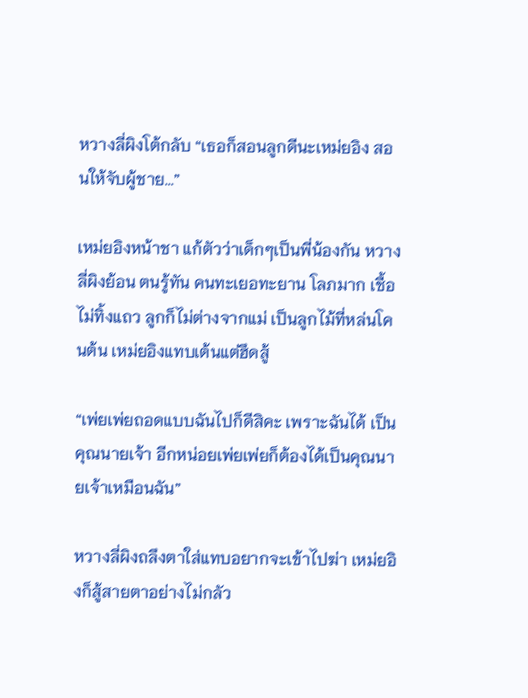หวางลี่ผิงโต้กลับ “เธอก็สอนลูกดีนะเหม่ยอิง สอนให้จับผู้ชาย...”

เหม่ยอิงหน้าชา แก้ตัวว่าเด็กๆเป็นพี่น้องกัน หวางลี่ผิงย้อน ตนรู้ทัน คนทะเยอทะยาน โลภมาก เชื้อไม่ทิ้งแถว ลูกก็ไม่ต่างจากแม่ เป็นลูกไม้ที่หล่นโคนต้น เหม่ยอิงแทบเต้นแต่ฮึดสู้

“เพ่ยเพ่ยถอดแบบฉันไปก็ดีสิคะ เพราะฉันได้ เป็นคุณนายเจ้า อีกหน่อยเพ่ยเพ่ยก็ต้องได้เป็นคุณนายเจ้าเหมือนฉัน”

หวางลี่ผิงถลึงตาใส่แทบอยากจะเข้าไปฆ่า เหม่ยอิงก็สู้สายตาอย่างไม่กลัว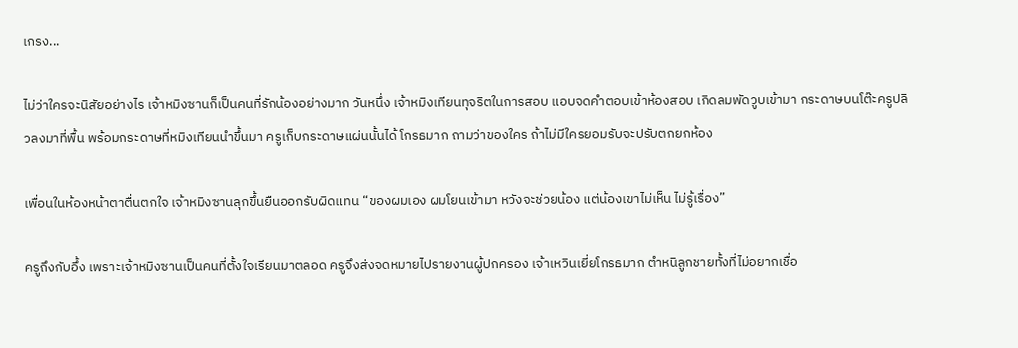เกรง...

ไม่ว่าใครจะนิสัยอย่างไร เจ้าหมิงซานก็เป็นคนที่รักน้องอย่างมาก วันหนึ่ง เจ้าหมิงเทียนทุจริตในการสอบ แอบจดคำตอบเข้าห้องสอบ เกิดลมพัดวูบเข้ามา กระดาษบนโต๊ะครูปลิวลงมาที่พื้น พร้อมกระดาษที่หมิงเทียนนำขึ้นมา ครูเก็บกระดาษแผ่นนั้นได้ โกรธมาก ถามว่าของใคร ถ้าไม่มีใครยอมรับจะปรับตกยกห้อง

เพื่อนในห้องหน้าตาตื่นตกใจ เจ้าหมิงซานลุกขึ้นยืนออกรับผิดแทน “ของผมเอง ผมโยนเข้ามา หวังจะช่วยน้อง แต่น้องเขาไม่เห็น ไม่รู้เรื่อง”

ครูถึงกับอึ้ง เพราะเจ้าหมิงซานเป็นคนที่ตั้งใจเรียนมาตลอด ครูจึงส่งจดหมายไปรายงานผู้ปกครอง เจ้าเหวินเยี่ยโกรธมาก ตำหนิลูกชายทั้งที่ไม่อยากเชื่อ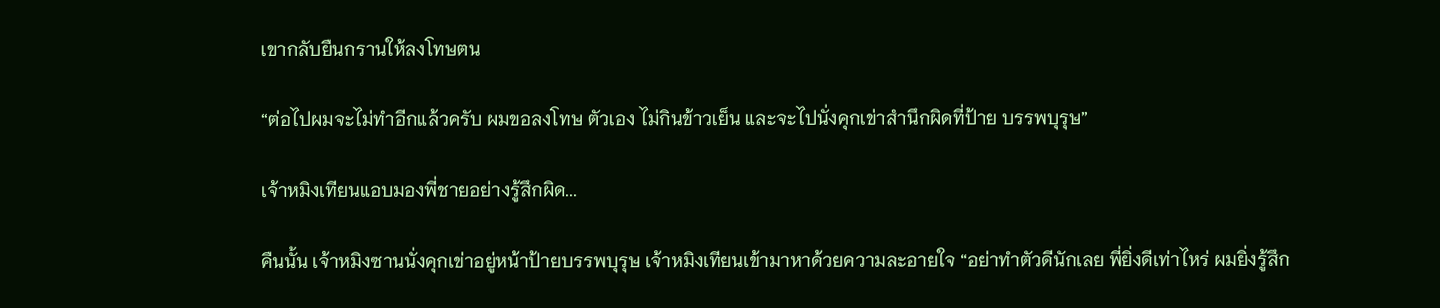เขากลับยืนกรานให้ลงโทษตน

“ต่อไปผมจะไม่ทำอีกแล้วครับ ผมขอลงโทษ ตัวเอง ไม่กินข้าวเย็น และจะไปนั่งคุกเข่าสำนึกผิดที่ป้าย บรรพบุรุษ”

เจ้าหมิงเทียนแอบมองพี่ชายอย่างรู้สึกผิด...

คืนนั้น เจ้าหมิงซานนั่งคุกเข่าอยู่หน้าป้ายบรรพบุรุษ เจ้าหมิงเทียนเข้ามาหาด้วยความละอายใจ “อย่าทำตัวดีนักเลย พี่ยิ่งดีเท่าไหร่ ผมยิ่งรู้สึก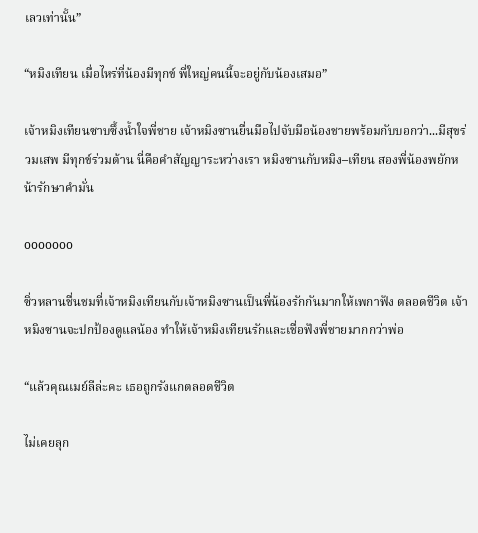เลวเท่านั้น”

“หมิงเทียน เมื่อไหร่ที่น้องมีทุกข์ พี่ใหญ่คนนี้จะอยู่กับน้องเสมอ”

เจ้าหมิงเทียนซาบซึ้งน้ำใจพี่ชาย เจ้าหมิงซานยื่นมือไปจับมือน้องชายพร้อมกับบอกว่า...มีสุขร่วมเสพ มีทุกข์ร่วมต้าน นี่คือคำสัญญาระหว่างเรา หมิงซานกับหมิง–เทียน สองพี่น้องพยักหน้ารักษาคำมั่น

ooooooo

ซิ่วหลานชื่นชมที่เจ้าหมิงเทียนกับเจ้าหมิงซานเป็นพี่น้องรักกันมากให้เพกาฟัง ตลอดชีวิต เจ้าหมิงซานจะปกป้องดูแลน้อง ทำให้เจ้าหมิงเทียนรักและเชื่อฟังพี่ชายมากกว่าพ่อ

“แล้วคุณเมย์ลีล่ะคะ เธอถูกรังแกตลอดชีวิต

ไม่เคยลุก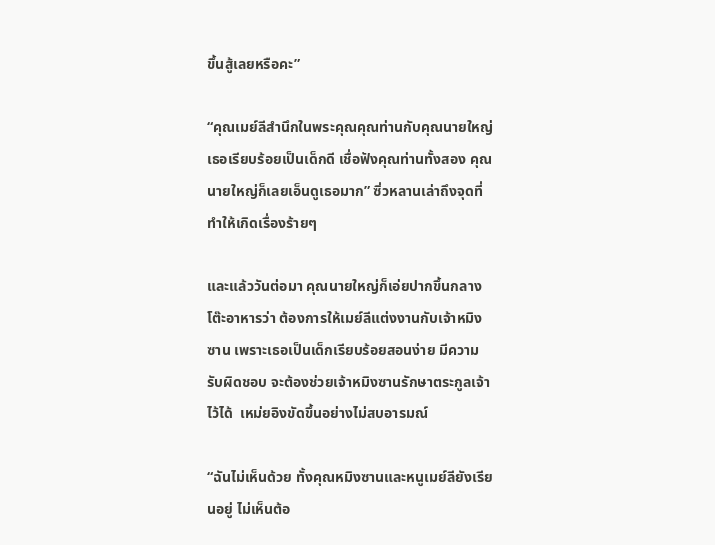ขึ้นสู้เลยหรือคะ”

“คุณเมย์ลีสำนึกในพระคุณคุณท่านกับคุณนายใหญ่ เธอเรียบร้อยเป็นเด็กดี เชื่อฟังคุณท่านทั้งสอง คุณนายใหญ่ก็เลยเอ็นดูเธอมาก” ซิ่วหลานเล่าถึงจุดที่ทำให้เกิดเรื่องร้ายๆ

และแล้ววันต่อมา คุณนายใหญ่ก็เอ่ยปากขึ้นกลางโต๊ะอาหารว่า ต้องการให้เมย์ลีแต่งงานกับเจ้าหมิงซาน เพราะเธอเป็นเด็กเรียบร้อยสอนง่าย มีความรับผิดชอบ จะต้องช่วยเจ้าหมิงซานรักษาตระกูลเจ้าไว้ได้  เหม่ยอิงขัดขึ้นอย่างไม่สบอารมณ์

“ฉันไม่เห็นด้วย ทั้งคุณหมิงซานและหนูเมย์ลียังเรียนอยู่ ไม่เห็นต้อ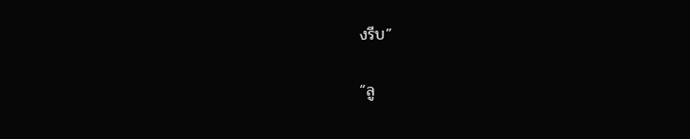งรีบ”

“ลู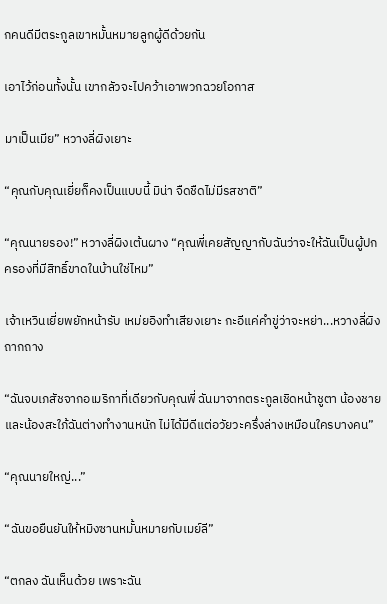กคนดีมีตระกูลเขาหมั้นหมายลูกผู้ดีด้วยกัน

เอาไว้ก่อนทั้งนั้น เขากลัวจะไปคว้าเอาพวกฉวยโอกาส

มาเป็นเมีย” หวางลี่ผิงเยาะ

“คุณกับคุณเยี่ยก็คงเป็นแบบนี้ มิน่า จืดชืดไม่มีรสชาติ”

“คุณนายรอง!” หวางลี่ผิงเต้นผาง “คุณพี่เคยสัญญากับฉันว่าจะให้ฉันเป็นผู้ปกครองที่มีสิทธิ์ขาดในบ้านใช่ไหม”

เจ้าเหวินเยี่ยพยักหน้ารับ เหม่ยอิงทำเสียงเยาะ กะอีแค่คำขู่ว่าจะหย่า...หวางลี่ผิงถากถาง

“ฉันจบเภสัชจากอเมริกาที่เดียวกับคุณพี่ ฉันมาจากตระกูลเชิดหน้าชูตา น้องชายและน้องสะใภ้ฉันต่างทำงานหนัก ไม่ได้มีดีแต่อวัยวะครึ่งล่างเหมือนใครบางคน”

“คุณนายใหญ่...”

“ฉันขอยืนยันให้หมิงซานหมั้นหมายกับเมย์ลี”

“ตกลง ฉันเห็นด้วย เพราะฉัน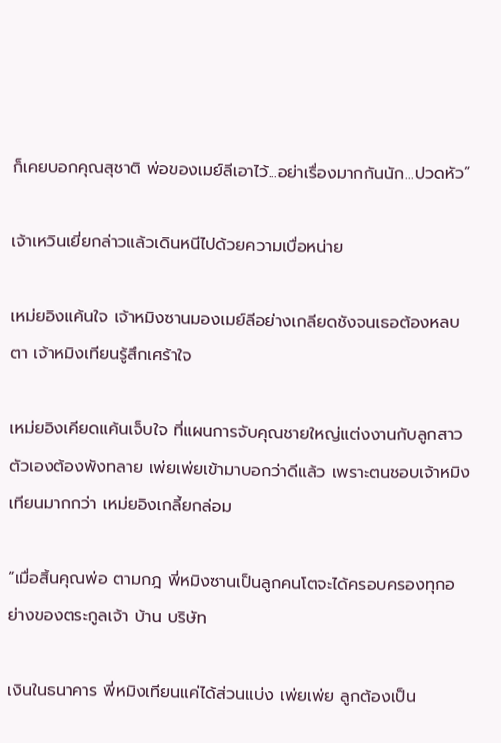ก็เคยบอกคุณสุชาติ พ่อของเมย์ลีเอาไว้...อย่าเรื่องมากกันนัก...ปวดหัว”

เจ้าเหวินเยี่ยกล่าวแล้วเดินหนีไปด้วยความเบื่อหน่าย

เหม่ยอิงแค้นใจ เจ้าหมิงซานมองเมย์ลีอย่างเกลียดชังจนเธอต้องหลบตา เจ้าหมิงเทียนรู้สึกเศร้าใจ

เหม่ยอิงเคียดแค้นเจ็บใจ ที่แผนการจับคุณชายใหญ่แต่งงานกับลูกสาวตัวเองต้องพังทลาย เพ่ยเพ่ยเข้ามาบอกว่าดีแล้ว เพราะตนชอบเจ้าหมิงเทียนมากกว่า เหม่ยอิงเกลี้ยกล่อม

“เมื่อสิ้นคุณพ่อ ตามกฎ พี่หมิงซานเป็นลูกคนโตจะได้ครอบครองทุกอย่างของตระกูลเจ้า บ้าน บริษัท

เงินในธนาคาร พี่หมิงเทียนแค่ได้ส่วนแบ่ง เพ่ยเพ่ย ลูกต้องเป็น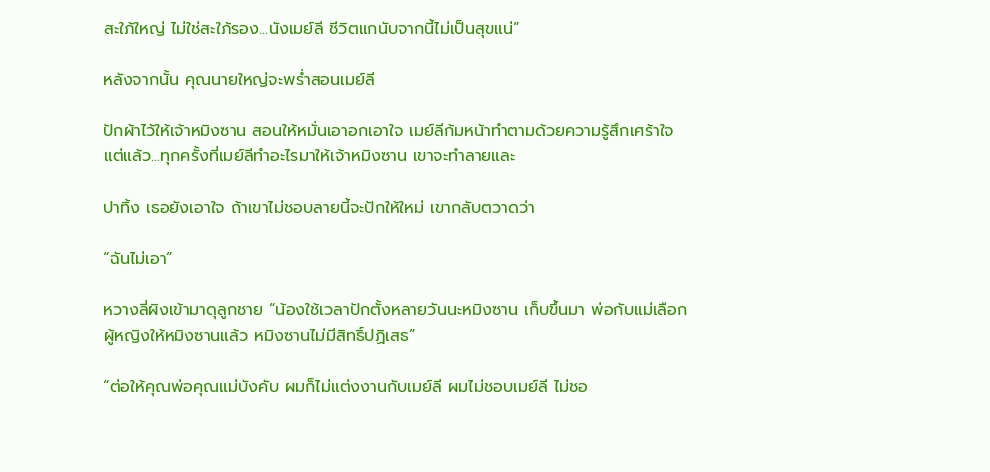สะใภ้ใหญ่ ไม่ใช่สะใภ้รอง...นังเมย์ลี ชีวิตแกนับจากนี้ไม่เป็นสุขแน่”

หลังจากนั้น คุณนายใหญ่จะพร่ำสอนเมย์ลี

ปักผ้าไว้ให้เจ้าหมิงซาน สอนให้หมั่นเอาอกเอาใจ เมย์ลีก้มหน้าทำตามด้วยความรู้สึกเศร้าใจ แต่แล้ว...ทุกครั้งที่เมย์ลีทำอะไรมาให้เจ้าหมิงซาน เขาจะทำลายและ

ปาทิ้ง เธอยังเอาใจ ถ้าเขาไม่ชอบลายนี้จะปักให้ใหม่ เขากลับตวาดว่า

“ฉันไม่เอา”

หวางลี่ผิงเข้ามาดุลูกชาย “น้องใช้เวลาปักตั้งหลายวันนะหมิงซาน เก็บขึ้นมา พ่อกับแม่เลือกผู้หญิงให้หมิงซานแล้ว หมิงซานไม่มีสิทธิ์ปฏิเสธ”

“ต่อให้คุณพ่อคุณแม่บังคับ ผมก็ไม่แต่งงานกับเมย์ลี ผมไม่ชอบเมย์ลี ไม่ชอ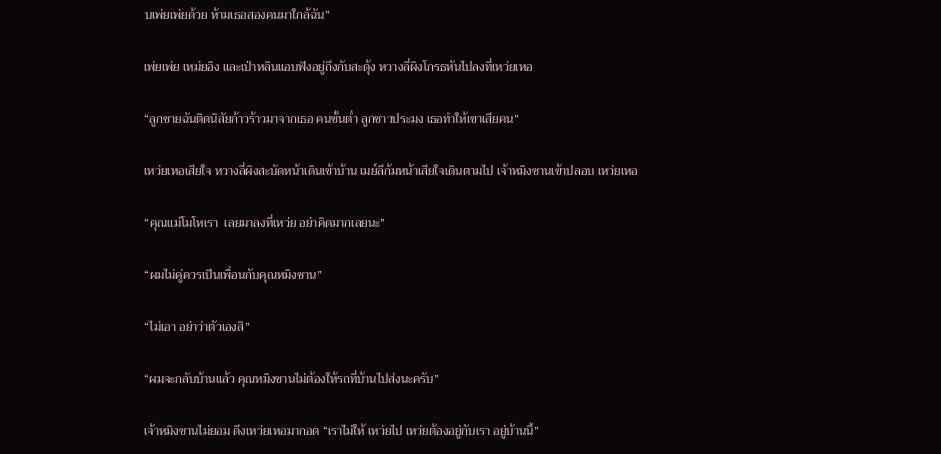บเพ่ยเพ่ยด้วย ห้ามเธอสองคนมาใกล้ฉัน”

เพ่ยเพ่ย เหม่ยอิง และเป่าหลินแอบฟังอยู่ถึงกับสะดุ้ง หวางลี่ผิงโกรธหันไปลงที่เหว่ยเหอ

“ลูกชายฉันติดนิสัยก้าวร้าวมาจากเธอ คนชั้นต่ำ ลูกชาวประมง เธอทำให้เขาเสียคน”

เหว่ยเหอเสียใจ หวางลี่ผิงสะบัดหน้าเดินเข้าบ้าน เมย์ลีก้มหน้าเสียใจเดินตามไป เจ้าหมิงซานเข้าปลอบ เหว่ยเหอ

“คุณแม่โมโหเรา  เลยมาลงที่เหว่ย อย่าคิดมากเลยนะ”

“ผมไม่คู่ควรเป็นเพื่อนกับคุณหมิงซาน”

“ไม่เอา อย่าว่าตัวเองสิ”

“ผมจะกลับบ้านแล้ว คุณหมิงซานไม่ต้องให้รถที่บ้านไปส่งนะครับ”

เจ้าหมิงซานไม่ยอม ดึงเหว่ยเหอมากอด “เราไม่ให้ เหว่ยไป เหว่ยต้องอยู่กับเรา อยู่บ้านนี้”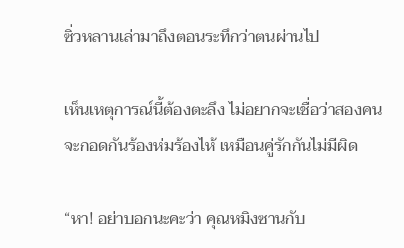ซิ่วหลานเล่ามาถึงตอนระทึกว่าตนผ่านไป

เห็นเหตุการณ์นี้ต้องตะลึง ไม่อยากจะเชื่อว่าสองคนจะกอดกันร้องห่มร้องไห้ เหมือนคู่รักกันไม่มีผิด

“หา! อย่าบอกนะคะว่า คุณหมิงซานกับ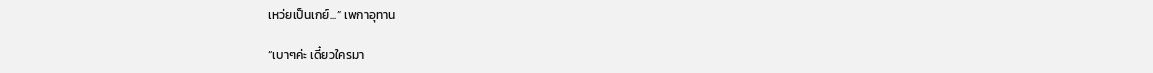เหว่ยเป็นเกย์...” เพกาอุทาน

“เบาๆค่ะ เดี๋ยวใครมา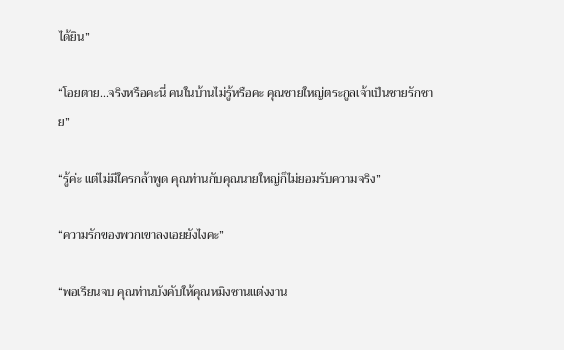ได้ยิน”

“โอยตาย...จริงหรือคะนี่ คนในบ้านไม่รู้หรือคะ คุณชายใหญ่ตระกูลเจ้าเป็นชายรักชาย”

“รู้ค่ะ แต่ไม่มีใครกล้าพูด คุณท่านกับคุณนายใหญ่ก็ไม่ยอมรับความจริง”

“ความรักของพวกเขาลงเอยยังไงคะ”

“พอเรียนจบ คุณท่านบังคับให้คุณหมิงซานแต่งงาน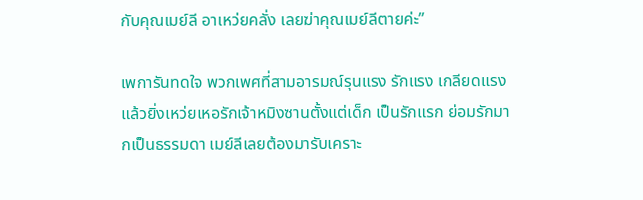กับคุณเมย์ลี อาเหว่ยคลั่ง เลยฆ่าคุณเมย์ลีตายค่ะ”

เพการันทดใจ พวกเพศที่สามอารมณ์รุนแรง รักแรง เกลียดแรง แล้วยิ่งเหว่ยเหอรักเจ้าหมิงซานตั้งแต่เด็ก เป็นรักแรก ย่อมรักมากเป็นธรรมดา เมย์ลีเลยต้องมารับเคราะ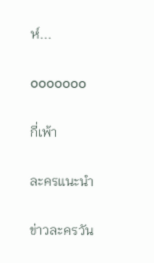ห์...

ooooooo

กี่เพ้า

ละครแนะนำ

ข่าวละครวัน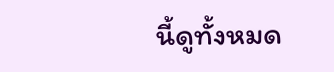นี้ดูทั้งหมด